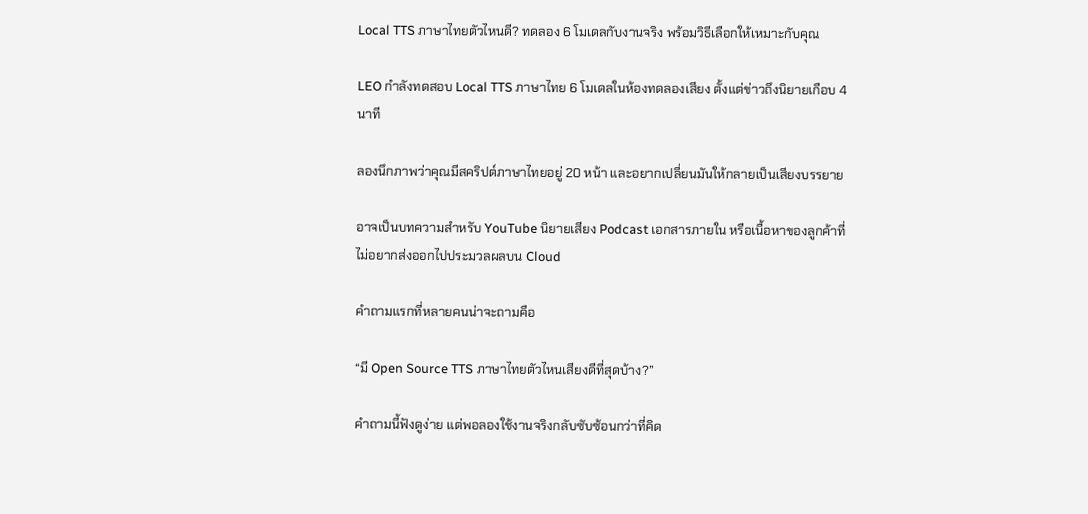Local TTS ภาษาไทยตัวไหนดี? ทดลอง 6 โมเดลกับงานจริง พร้อมวิธีเลือกให้เหมาะกับคุณ

LEO กำลังทดสอบ Local TTS ภาษาไทย 6 โมเดลในห้องทดลองเสียง ตั้งแต่ข่าวถึงนิยายเกือบ 4 นาที

ลองนึกภาพว่าคุณมีสคริปต์ภาษาไทยอยู่ 20 หน้า และอยากเปลี่ยนมันให้กลายเป็นเสียงบรรยาย

อาจเป็นบทความสำหรับ YouTube นิยายเสียง Podcast เอกสารภายใน หรือเนื้อหาของลูกค้าที่ไม่อยากส่งออกไปประมวลผลบน Cloud

คำถามแรกที่หลายคนน่าจะถามคือ

“มี Open Source TTS ภาษาไทยตัวไหนเสียงดีที่สุดบ้าง?”

คำถามนี้ฟังดูง่าย แต่พอลองใช้งานจริงกลับซับซ้อนกว่าที่คิด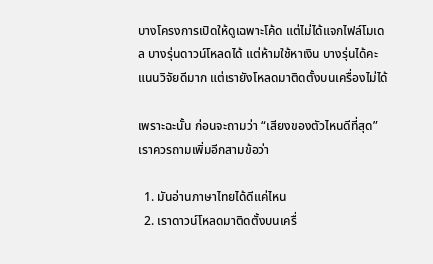บางโครงการเปิดให้ดูเฉพาะโค้ด แต่ไม่ได้แจกไฟล์โมเดล บางรุ่นดาวน์โหลดได้ แต่ห้ามใช้หาเงิน บางรุ่นได้คะแนนวิจัยดีมาก แต่เรายังโหลดมาติดตั้งบนเครื่องไม่ได้

เพราะฉะนั้น ก่อนจะถามว่า “เสียงของตัวไหนดีที่สุด” เราควรถามเพิ่มอีกสามข้อว่า

  1. มันอ่านภาษาไทยได้ดีแค่ไหน
  2. เราดาวน์โหลดมาติดตั้งบนเครื่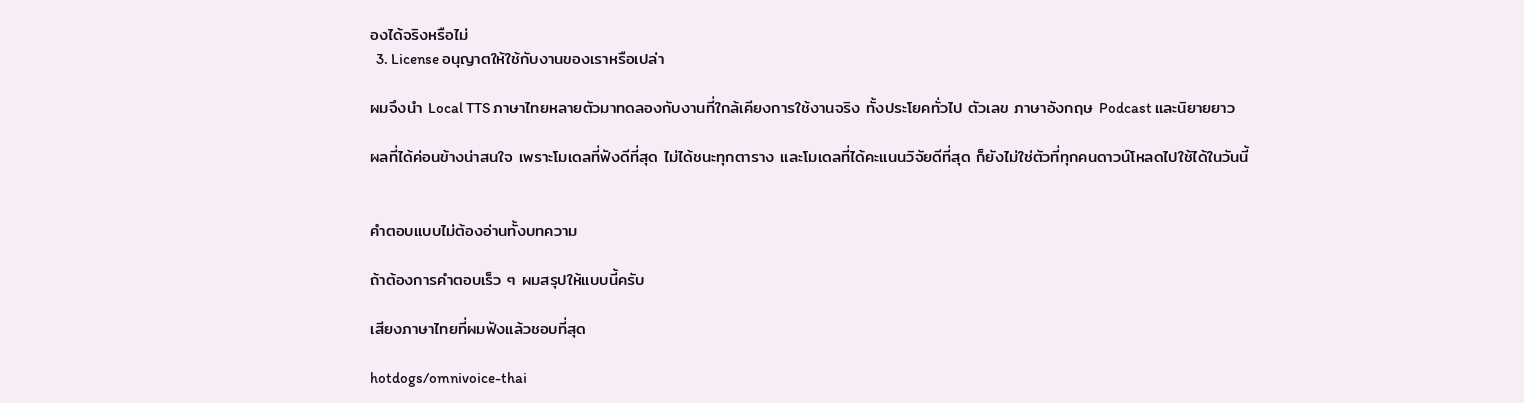องได้จริงหรือไม่
  3. License อนุญาตให้ใช้กับงานของเราหรือเปล่า

ผมจึงนำ Local TTS ภาษาไทยหลายตัวมาทดลองกับงานที่ใกล้เคียงการใช้งานจริง ทั้งประโยคทั่วไป ตัวเลข ภาษาอังกฤษ Podcast และนิยายยาว

ผลที่ได้ค่อนข้างน่าสนใจ เพราะโมเดลที่ฟังดีที่สุด ไม่ได้ชนะทุกตาราง และโมเดลที่ได้คะแนนวิจัยดีที่สุด ก็ยังไม่ใช่ตัวที่ทุกคนดาวน์โหลดไปใช้ได้ในวันนี้


คำตอบแบบไม่ต้องอ่านทั้งบทความ

ถ้าต้องการคำตอบเร็ว ๆ ผมสรุปให้แบบนี้ครับ

เสียงภาษาไทยที่ผมฟังแล้วชอบที่สุด

hotdogs/omnivoice-thai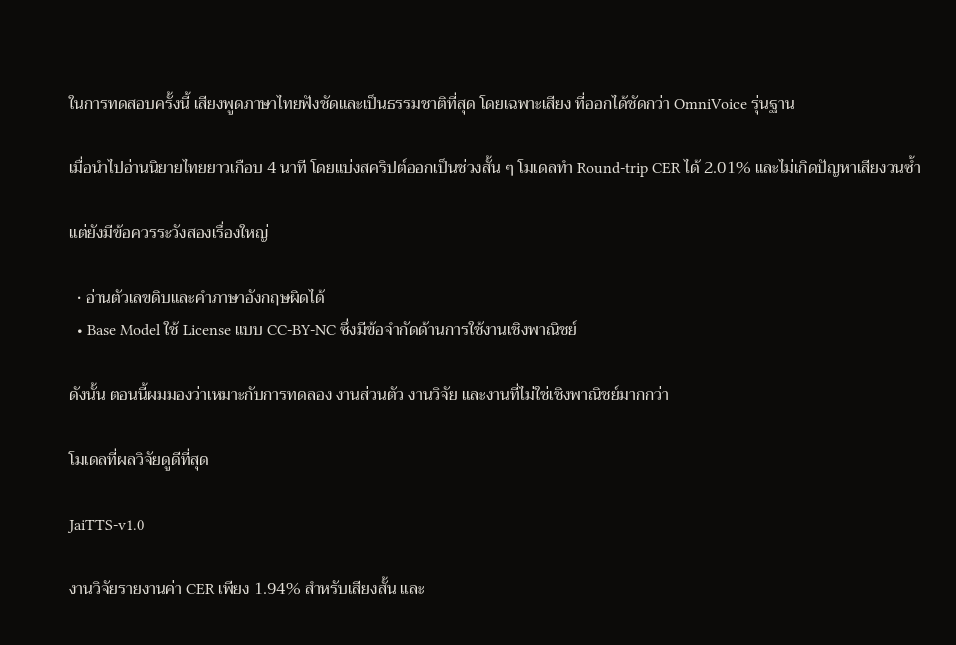ในการทดสอบครั้งนี้ เสียงพูดภาษาไทยฟังชัดและเป็นธรรมชาติที่สุด โดยเฉพาะเสียง ที่ออกได้ชัดกว่า OmniVoice รุ่นฐาน

เมื่อนำไปอ่านนิยายไทยยาวเกือบ 4 นาที โดยแบ่งสคริปต์ออกเป็นช่วงสั้น ๆ โมเดลทำ Round-trip CER ได้ 2.01% และไม่เกิดปัญหาเสียงวนซ้ำ

แต่ยังมีข้อควรระวังสองเรื่องใหญ่

  • อ่านตัวเลขดิบและคำภาษาอังกฤษผิดได้
  • Base Model ใช้ License แบบ CC-BY-NC ซึ่งมีข้อจำกัดด้านการใช้งานเชิงพาณิชย์

ดังนั้น ตอนนี้ผมมองว่าเหมาะกับการทดลอง งานส่วนตัว งานวิจัย และงานที่ไม่ใช่เชิงพาณิชย์มากกว่า

โมเดลที่ผลวิจัยดูดีที่สุด

JaiTTS-v1.0

งานวิจัยรายงานค่า CER เพียง 1.94% สำหรับเสียงสั้น และ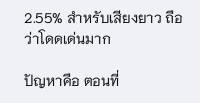2.55% สำหรับเสียงยาว ถือว่าโดดเด่นมาก

ปัญหาคือ ตอนที่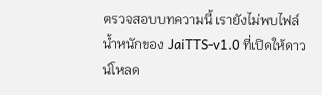ตรวจสอบบทความนี้ เรายังไม่พบไฟล์น้ำหนักของ JaiTTS-v1.0 ที่เปิดให้ดาวน์โหลด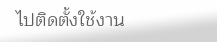ไปติดตั้งใช้งาน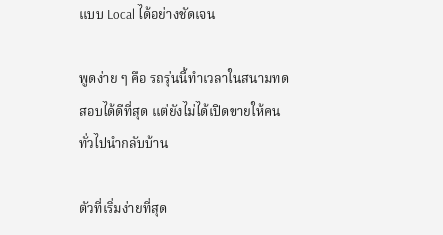แบบ Local ได้อย่างชัดเจน

พูดง่าย ๆ คือ รถรุ่นนี้ทำเวลาในสนามทดสอบได้ดีที่สุด แต่ยังไม่ได้เปิดขายให้คนทั่วไปนำกลับบ้าน

ตัวที่เริ่มง่ายที่สุด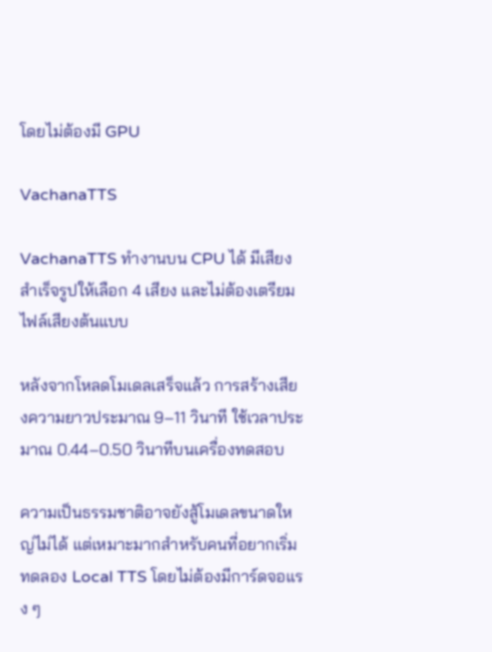โดยไม่ต้องมี GPU

VachanaTTS

VachanaTTS ทำงานบน CPU ได้ มีเสียงสำเร็จรูปให้เลือก 4 เสียง และไม่ต้องเตรียมไฟล์เสียงต้นแบบ

หลังจากโหลดโมเดลเสร็จแล้ว การสร้างเสียงความยาวประมาณ 9–11 วินาที ใช้เวลาประมาณ 0.44–0.50 วินาทีบนเครื่องทดสอบ

ความเป็นธรรมชาติอาจยังสู้โมเดลขนาดใหญ่ไม่ได้ แต่เหมาะมากสำหรับคนที่อยากเริ่มทดลอง Local TTS โดยไม่ต้องมีการ์ดจอแรง ๆ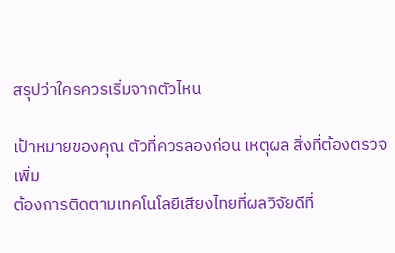สรุปว่าใครควรเริ่มจากตัวไหน

เป้าหมายของคุณ ตัวที่ควรลองก่อน เหตุผล สิ่งที่ต้องตรวจเพิ่ม
ต้องการติดตามเทคโนโลยีเสียงไทยที่ผลวิจัยดีที่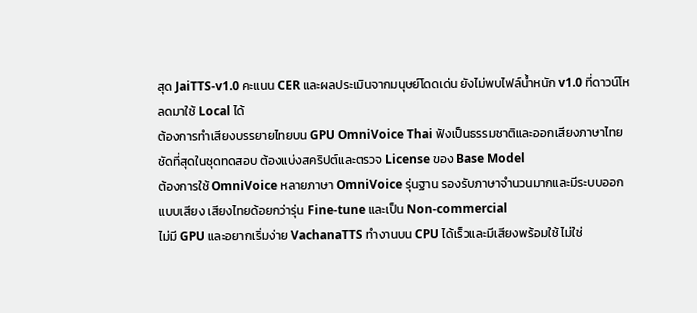สุด JaiTTS-v1.0 คะแนน CER และผลประเมินจากมนุษย์โดดเด่น ยังไม่พบไฟล์น้ำหนัก v1.0 ที่ดาวน์โหลดมาใช้ Local ได้
ต้องการทำเสียงบรรยายไทยบน GPU OmniVoice Thai ฟังเป็นธรรมชาติและออกเสียงภาษาไทยชัดที่สุดในชุดทดสอบ ต้องแบ่งสคริปต์และตรวจ License ของ Base Model
ต้องการใช้ OmniVoice หลายภาษา OmniVoice รุ่นฐาน รองรับภาษาจำนวนมากและมีระบบออกแบบเสียง เสียงไทยด้อยกว่ารุ่น Fine-tune และเป็น Non-commercial
ไม่มี GPU และอยากเริ่มง่าย VachanaTTS ทำงานบน CPU ได้เร็วและมีเสียงพร้อมใช้ ไม่ใช่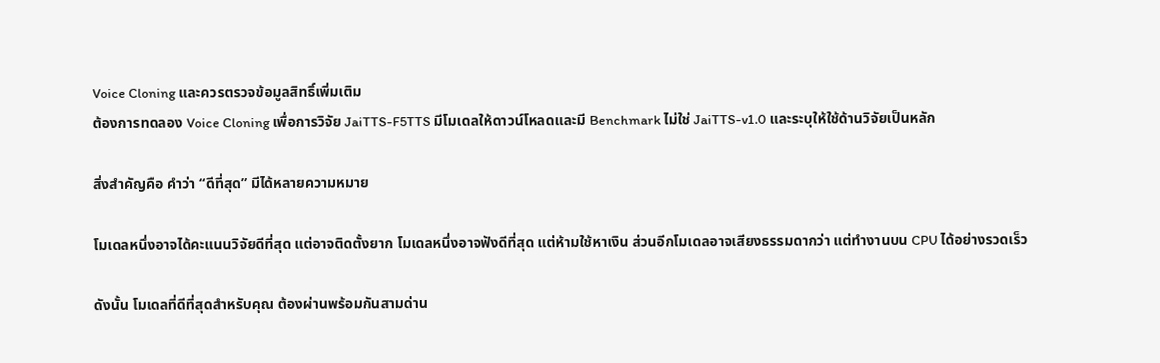Voice Cloning และควรตรวจข้อมูลสิทธิ์เพิ่มเติม
ต้องการทดลอง Voice Cloning เพื่อการวิจัย JaiTTS-F5TTS มีโมเดลให้ดาวน์โหลดและมี Benchmark ไม่ใช่ JaiTTS-v1.0 และระบุให้ใช้ด้านวิจัยเป็นหลัก

สิ่งสำคัญคือ คำว่า “ดีที่สุด” มีได้หลายความหมาย

โมเดลหนึ่งอาจได้คะแนนวิจัยดีที่สุด แต่อาจติดตั้งยาก โมเดลหนึ่งอาจฟังดีที่สุด แต่ห้ามใช้หาเงิน ส่วนอีกโมเดลอาจเสียงธรรมดากว่า แต่ทำงานบน CPU ได้อย่างรวดเร็ว

ดังนั้น โมเดลที่ดีที่สุดสำหรับคุณ ต้องผ่านพร้อมกันสามด่าน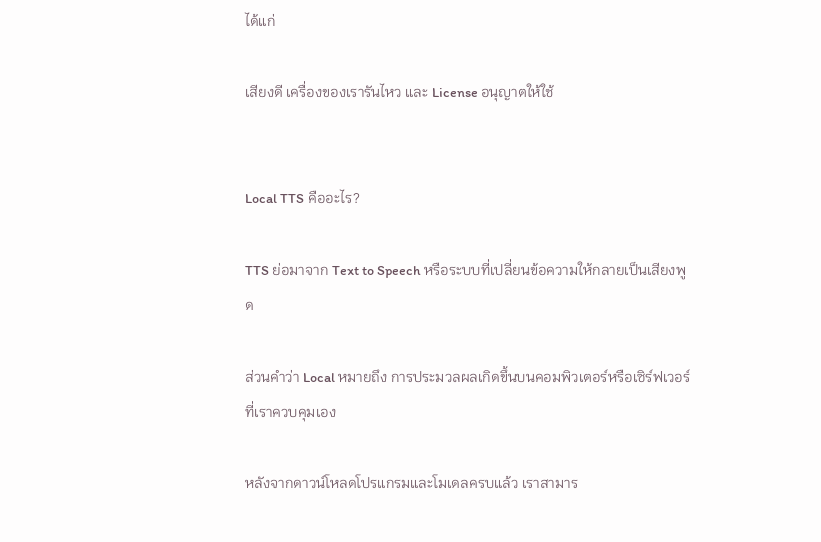ได้แก่

เสียงดี เครื่องของเรารันไหว และ License อนุญาตให้ใช้


Local TTS คืออะไร?

TTS ย่อมาจาก Text to Speech หรือระบบที่เปลี่ยนข้อความให้กลายเป็นเสียงพูด

ส่วนคำว่า Local หมายถึง การประมวลผลเกิดขึ้นบนคอมพิวเตอร์หรือเซิร์ฟเวอร์ที่เราควบคุมเอง

หลังจากดาวน์โหลดโปรแกรมและโมเดลครบแล้ว เราสามาร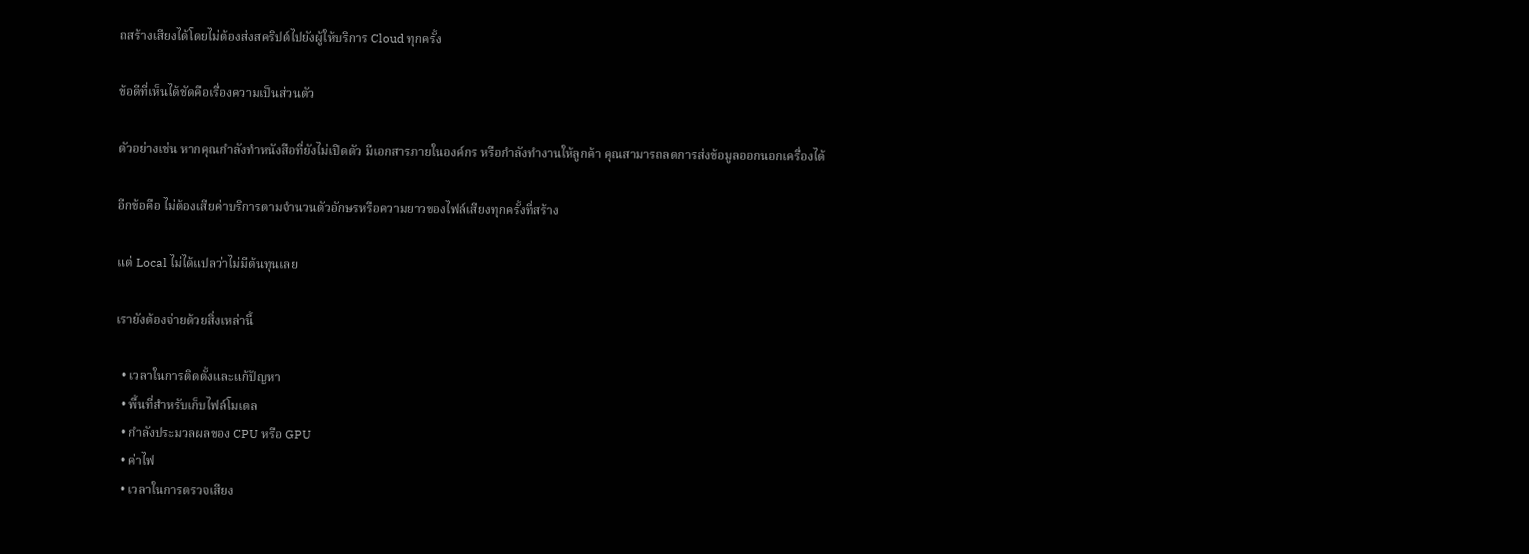ถสร้างเสียงได้โดยไม่ต้องส่งสคริปต์ไปยังผู้ให้บริการ Cloud ทุกครั้ง

ข้อดีที่เห็นได้ชัดคือเรื่องความเป็นส่วนตัว

ตัวอย่างเช่น หากคุณกำลังทำหนังสือที่ยังไม่เปิดตัว มีเอกสารภายในองค์กร หรือกำลังทำงานให้ลูกค้า คุณสามารถลดการส่งข้อมูลออกนอกเครื่องได้

อีกข้อคือ ไม่ต้องเสียค่าบริการตามจำนวนตัวอักษรหรือความยาวของไฟล์เสียงทุกครั้งที่สร้าง

แต่ Local ไม่ได้แปลว่าไม่มีต้นทุนเลย

เรายังต้องจ่ายด้วยสิ่งเหล่านี้

  • เวลาในการติดตั้งและแก้ปัญหา
  • พื้นที่สำหรับเก็บไฟล์โมเดล
  • กำลังประมวลผลของ CPU หรือ GPU
  • ค่าไฟ
  • เวลาในการตรวจเสียง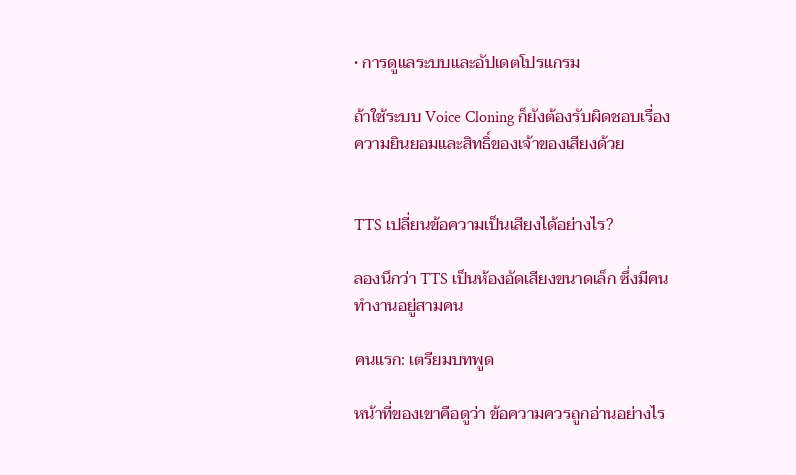• การดูแลระบบและอัปเดตโปรแกรม

ถ้าใช้ระบบ Voice Cloning ก็ยังต้องรับผิดชอบเรื่องความยินยอมและสิทธิ์ของเจ้าของเสียงด้วย


TTS เปลี่ยนข้อความเป็นเสียงได้อย่างไร?

ลองนึกว่า TTS เป็นห้องอัดเสียงขนาดเล็ก ซึ่งมีคนทำงานอยู่สามคน

คนแรก: เตรียมบทพูด

หน้าที่ของเขาคือดูว่า ข้อความควรถูกอ่านอย่างไร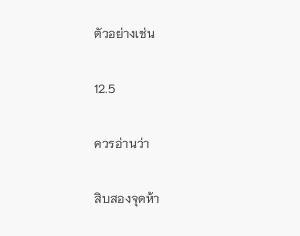ตัวอย่างเช่น

12.5

ควรอ่านว่า

สิบสองจุดห้า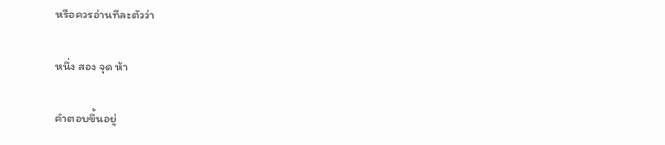หรือควรอ่านทีละตัวว่า

หนึ่ง สอง จุด ห้า

คำตอบขึ้นอยู่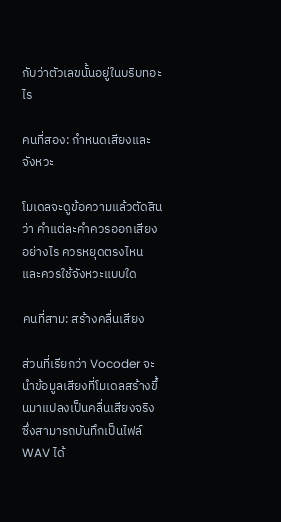กับว่าตัวเลขนั้นอยู่ในบริบทอะไร

คนที่สอง: กำหนดเสียงและจังหวะ

โมเดลจะดูข้อความแล้วตัดสินว่า คำแต่ละคำควรออกเสียงอย่างไร ควรหยุดตรงไหน และควรใช้จังหวะแบบใด

คนที่สาม: สร้างคลื่นเสียง

ส่วนที่เรียกว่า Vocoder จะนำข้อมูลเสียงที่โมเดลสร้างขึ้นมาแปลงเป็นคลื่นเสียงจริง ซึ่งสามารถบันทึกเป็นไฟล์ WAV ได้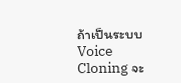ถ้าเป็นระบบ Voice Cloning จะ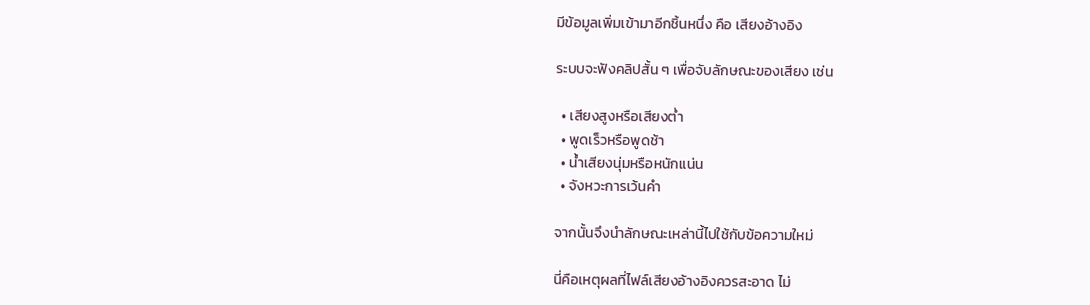มีข้อมูลเพิ่มเข้ามาอีกชิ้นหนึ่ง คือ เสียงอ้างอิง

ระบบจะฟังคลิปสั้น ๆ เพื่อจับลักษณะของเสียง เช่น

  • เสียงสูงหรือเสียงต่ำ
  • พูดเร็วหรือพูดช้า
  • น้ำเสียงนุ่มหรือหนักแน่น
  • จังหวะการเว้นคำ

จากนั้นจึงนำลักษณะเหล่านี้ไปใช้กับข้อความใหม่

นี่คือเหตุผลที่ไฟล์เสียงอ้างอิงควรสะอาด ไม่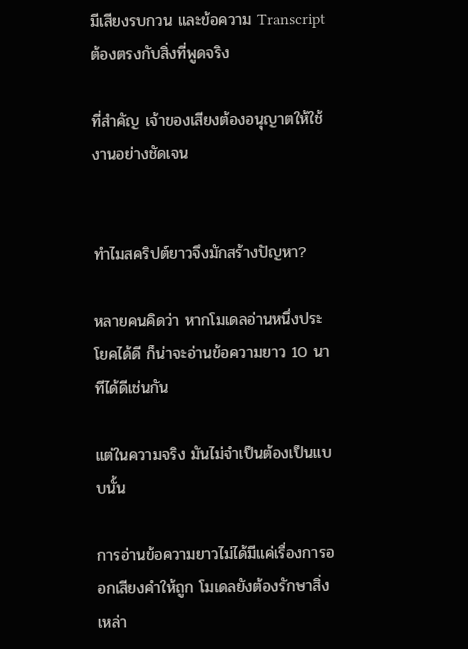มีเสียงรบกวน และข้อความ Transcript ต้องตรงกับสิ่งที่พูดจริง

ที่สำคัญ เจ้าของเสียงต้องอนุญาตให้ใช้งานอย่างชัดเจน


ทำไมสคริปต์ยาวจึงมักสร้างปัญหา?

หลายคนคิดว่า หากโมเดลอ่านหนึ่งประโยคได้ดี ก็น่าจะอ่านข้อความยาว 10 นาทีได้ดีเช่นกัน

แต่ในความจริง มันไม่จำเป็นต้องเป็นแบบนั้น

การอ่านข้อความยาวไม่ได้มีแค่เรื่องการออกเสียงคำให้ถูก โมเดลยังต้องรักษาสิ่งเหล่า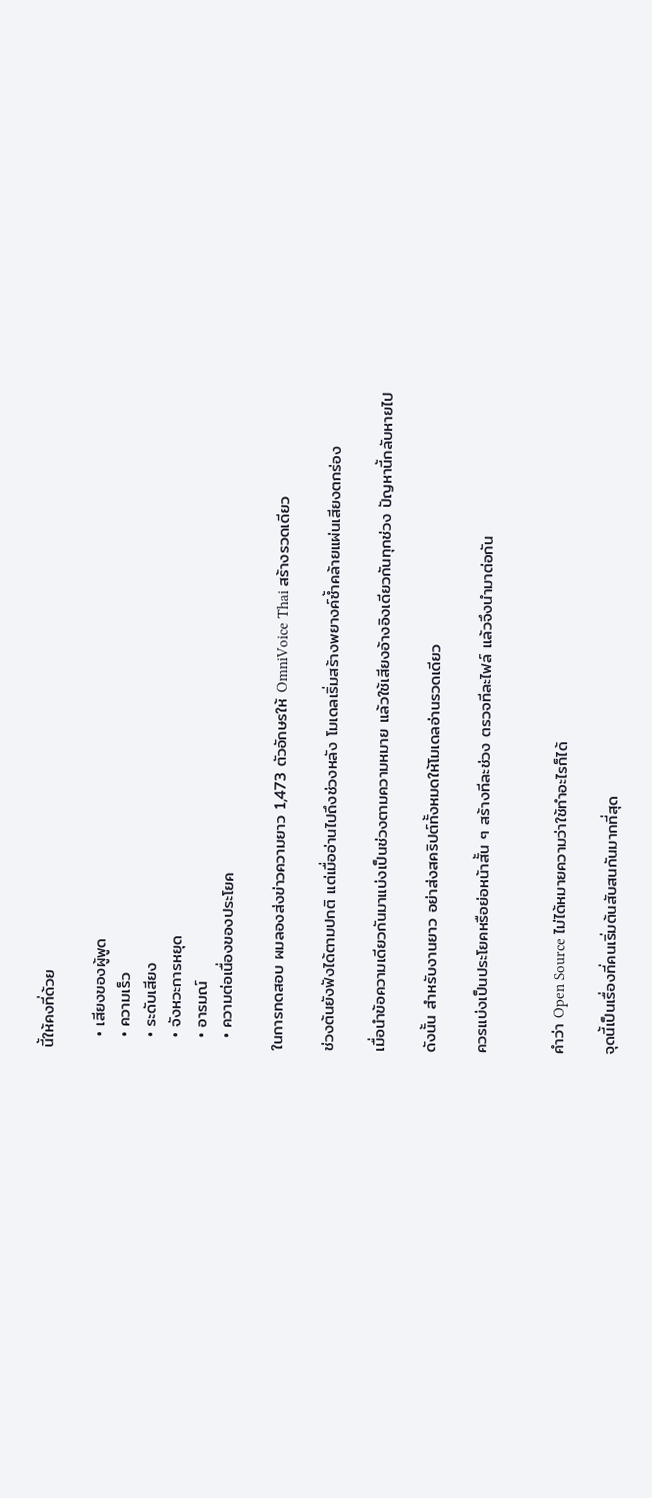นี้ให้คงที่ด้วย

  • เสียงของผู้พูด
  • ความเร็ว
  • ระดับเสียง
  • จังหวะการหยุด
  • อารมณ์
  • ความต่อเนื่องของประโยค

ในการทดสอบ ผมลองส่งข่าวความยาว 1,473 ตัวอักษรให้ OmniVoice Thai สร้างรวดเดียว

ช่วงต้นยังฟังได้ตามปกติ แต่เมื่ออ่านไปถึงช่วงหลัง โมเดลเริ่มสร้างพยางค์ซ้ำคล้ายแผ่นเสียงตกร่อง

เมื่อนำข้อความเดียวกันมาแบ่งเป็นช่วงตามความหมาย แล้วใช้เสียงอ้างอิงเดียวกันทุกช่วง ปัญหานี้กลับหายไป

ดังนั้น สำหรับงานยาว อย่าส่งสคริปต์ทั้งหมดให้โมเดลอ่านรวดเดียว

ควรแบ่งเป็นประโยคหรือย่อหน้าสั้น ๆ สร้างทีละช่วง ตรวจทีละไฟล์ แล้วจึงนำมาต่อกัน


คำว่า Open Source ไม่ได้หมายความว่าใช้ทำอะไรก็ได้

จุดนี้เป็นเรื่องที่คนเริ่มต้นสับสนกันมากที่สุด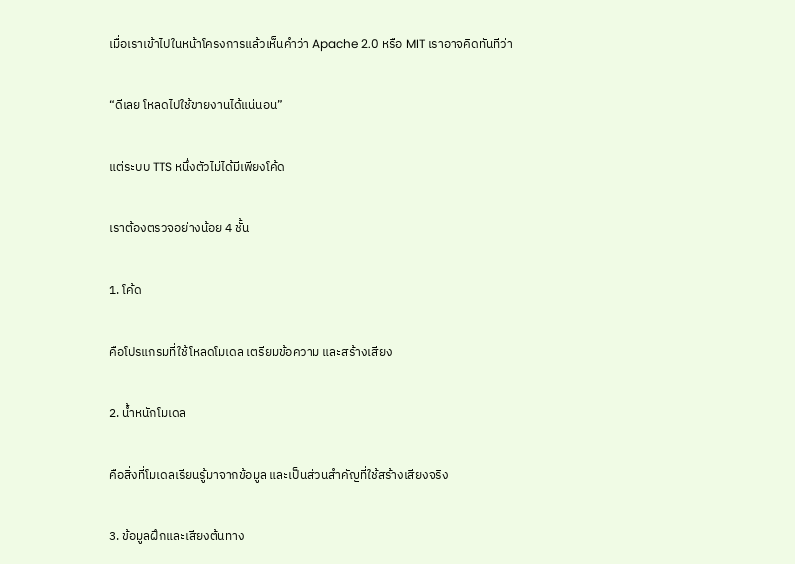เมื่อเราเข้าไปในหน้าโครงการแล้วเห็นคำว่า Apache 2.0 หรือ MIT เราอาจคิดทันทีว่า

“ดีเลย โหลดไปใช้ขายงานได้แน่นอน”

แต่ระบบ TTS หนึ่งตัวไม่ได้มีเพียงโค้ด

เราต้องตรวจอย่างน้อย 4 ชั้น

1. โค้ด

คือโปรแกรมที่ใช้โหลดโมเดล เตรียมข้อความ และสร้างเสียง

2. น้ำหนักโมเดล

คือสิ่งที่โมเดลเรียนรู้มาจากข้อมูล และเป็นส่วนสำคัญที่ใช้สร้างเสียงจริง

3. ข้อมูลฝึกและเสียงต้นทาง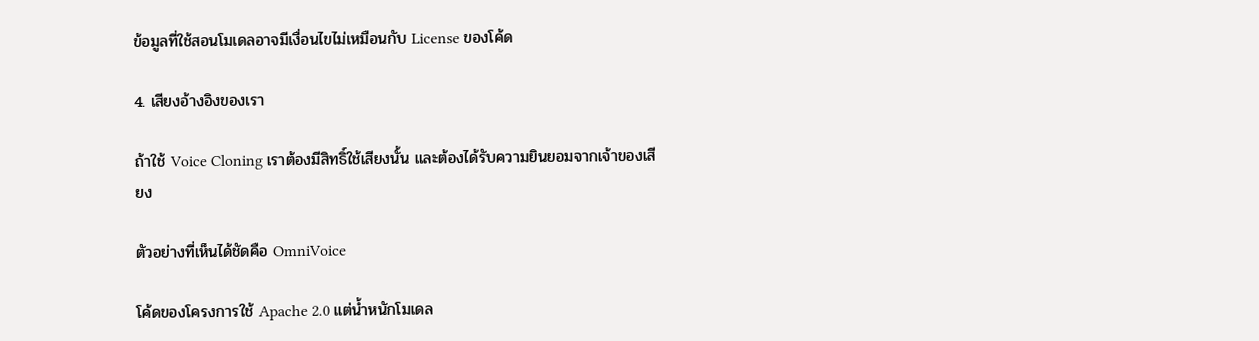ข้อมูลที่ใช้สอนโมเดลอาจมีเงื่อนไขไม่เหมือนกับ License ของโค้ด

4. เสียงอ้างอิงของเรา

ถ้าใช้ Voice Cloning เราต้องมีสิทธิ์ใช้เสียงนั้น และต้องได้รับความยินยอมจากเจ้าของเสียง

ตัวอย่างที่เห็นได้ชัดคือ OmniVoice

โค้ดของโครงการใช้ Apache 2.0 แต่น้ำหนักโมเดล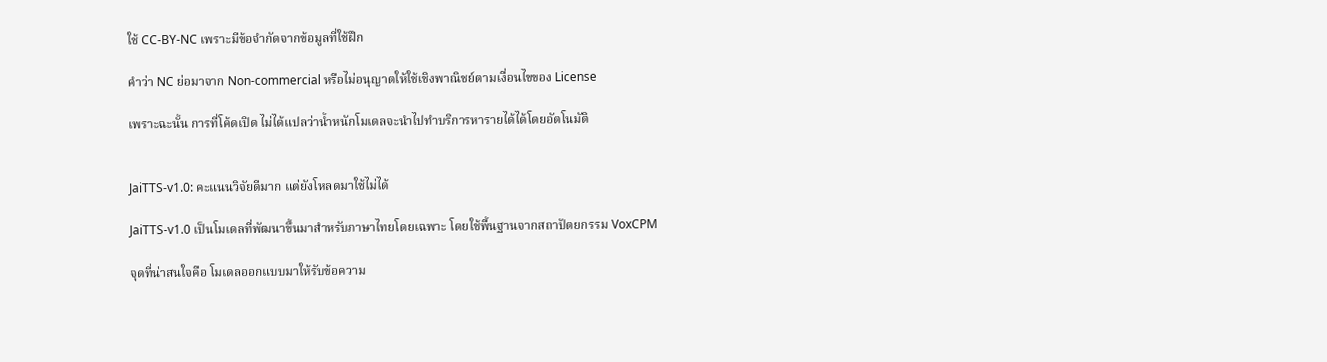ใช้ CC-BY-NC เพราะมีข้อจำกัดจากข้อมูลที่ใช้ฝึก

คำว่า NC ย่อมาจาก Non-commercial หรือไม่อนุญาตให้ใช้เชิงพาณิชย์ตามเงื่อนไขของ License

เพราะฉะนั้น การที่โค้ดเปิด ไม่ได้แปลว่าน้ำหนักโมเดลจะนำไปทำบริการหารายได้ได้โดยอัตโนมัติ


JaiTTS-v1.0: คะแนนวิจัยดีมาก แต่ยังโหลดมาใช้ไม่ได้

JaiTTS-v1.0 เป็นโมเดลที่พัฒนาขึ้นมาสำหรับภาษาไทยโดยเฉพาะ โดยใช้พื้นฐานจากสถาปัตยกรรม VoxCPM

จุดที่น่าสนใจคือ โมเดลออกแบบมาให้รับข้อความ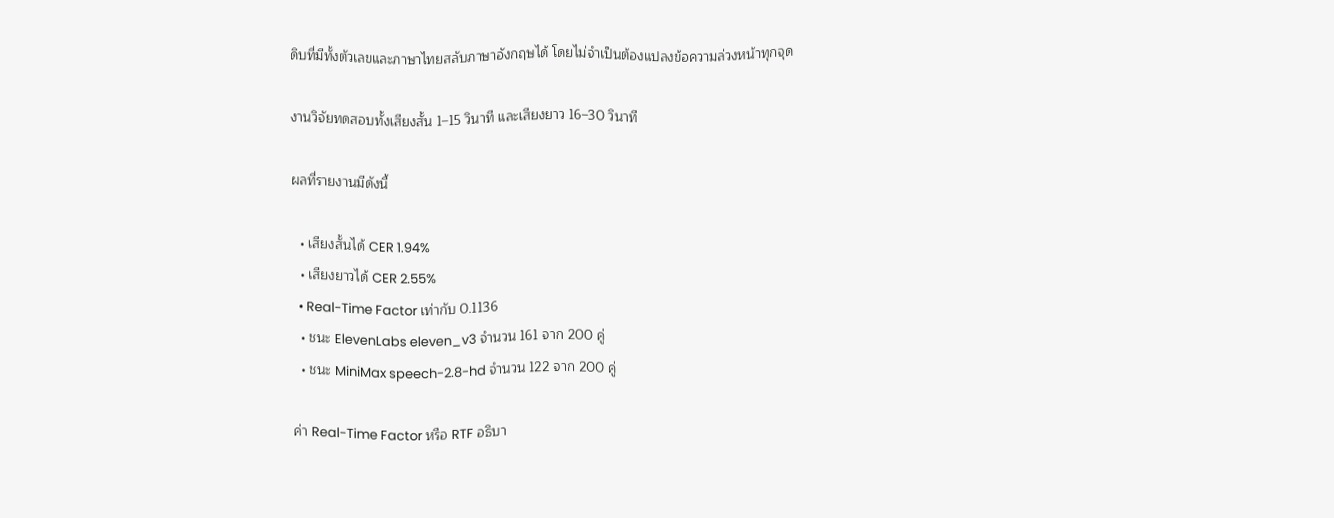ดิบที่มีทั้งตัวเลขและภาษาไทยสลับภาษาอังกฤษได้ โดยไม่จำเป็นต้องแปลงข้อความล่วงหน้าทุกจุด

งานวิจัยทดสอบทั้งเสียงสั้น 1–15 วินาที และเสียงยาว 16–30 วินาที

ผลที่รายงานมีดังนี้

  • เสียงสั้นได้ CER 1.94%
  • เสียงยาวได้ CER 2.55%
  • Real-Time Factor เท่ากับ 0.1136
  • ชนะ ElevenLabs eleven_v3 จำนวน 161 จาก 200 คู่
  • ชนะ MiniMax speech-2.8-hd จำนวน 122 จาก 200 คู่

ค่า Real-Time Factor หรือ RTF อธิบา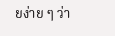ยง่าย ๆ ว่า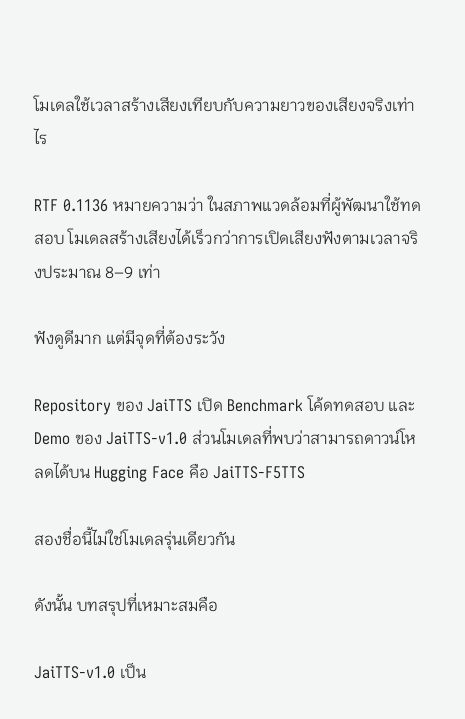โมเดลใช้เวลาสร้างเสียงเทียบกับความยาวของเสียงจริงเท่าไร

RTF 0.1136 หมายความว่า ในสภาพแวดล้อมที่ผู้พัฒนาใช้ทดสอบ โมเดลสร้างเสียงได้เร็วกว่าการเปิดเสียงฟังตามเวลาจริงประมาณ 8–9 เท่า

ฟังดูดีมาก แต่มีจุดที่ต้องระวัง

Repository ของ JaiTTS เปิด Benchmark โค้ดทดสอบ และ Demo ของ JaiTTS-v1.0 ส่วนโมเดลที่พบว่าสามารถดาวน์โหลดได้บน Hugging Face คือ JaiTTS-F5TTS

สองชื่อนี้ไม่ใช่โมเดลรุ่นเดียวกัน

ดังนั้น บทสรุปที่เหมาะสมคือ

JaiTTS-v1.0 เป็น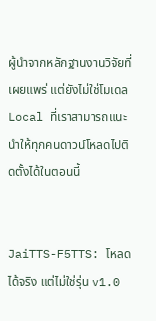ผู้นำจากหลักฐานงานวิจัยที่เผยแพร่ แต่ยังไม่ใช่โมเดล Local ที่เราสามารถแนะนำให้ทุกคนดาวน์โหลดไปติดตั้งได้ในตอนนี้


JaiTTS-F5TTS: โหลดได้จริง แต่ไม่ใช่รุ่น v1.0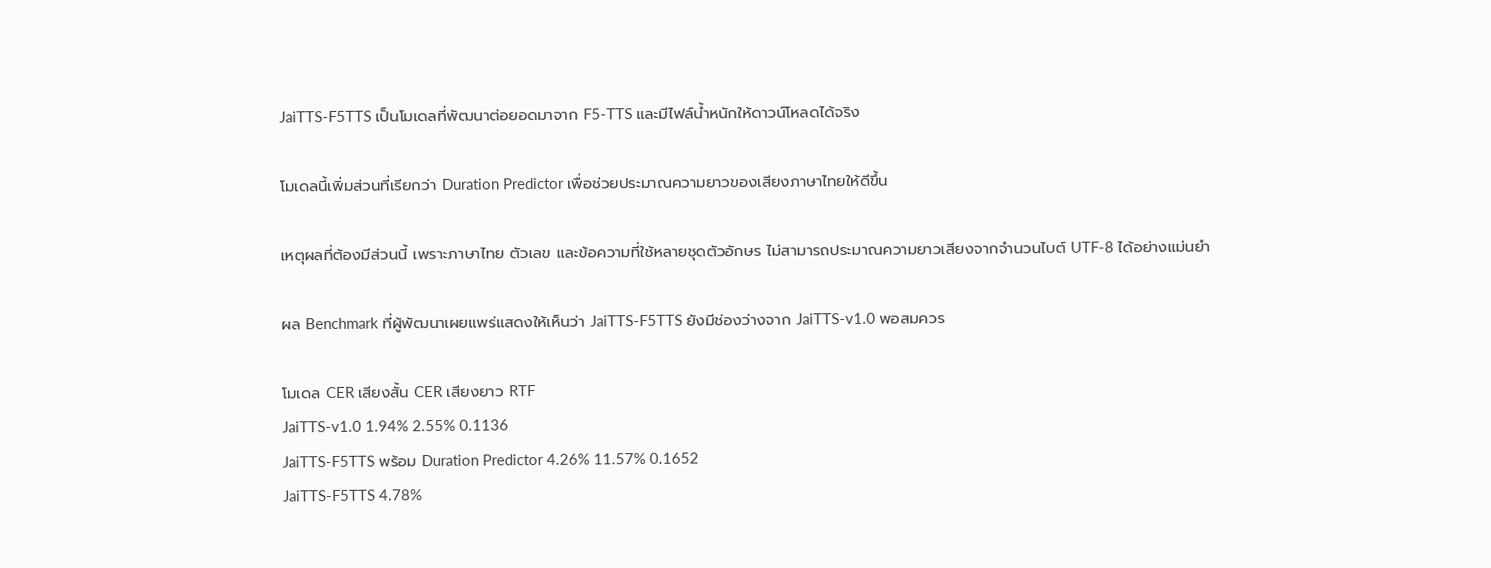JaiTTS-F5TTS เป็นโมเดลที่พัฒนาต่อยอดมาจาก F5-TTS และมีไฟล์น้ำหนักให้ดาวน์โหลดได้จริง

โมเดลนี้เพิ่มส่วนที่เรียกว่า Duration Predictor เพื่อช่วยประมาณความยาวของเสียงภาษาไทยให้ดีขึ้น

เหตุผลที่ต้องมีส่วนนี้ เพราะภาษาไทย ตัวเลข และข้อความที่ใช้หลายชุดตัวอักษร ไม่สามารถประมาณความยาวเสียงจากจำนวนไบต์ UTF-8 ได้อย่างแม่นยำ

ผล Benchmark ที่ผู้พัฒนาเผยแพร่แสดงให้เห็นว่า JaiTTS-F5TTS ยังมีช่องว่างจาก JaiTTS-v1.0 พอสมควร

โมเดล CER เสียงสั้น CER เสียงยาว RTF
JaiTTS-v1.0 1.94% 2.55% 0.1136
JaiTTS-F5TTS พร้อม Duration Predictor 4.26% 11.57% 0.1652
JaiTTS-F5TTS 4.78%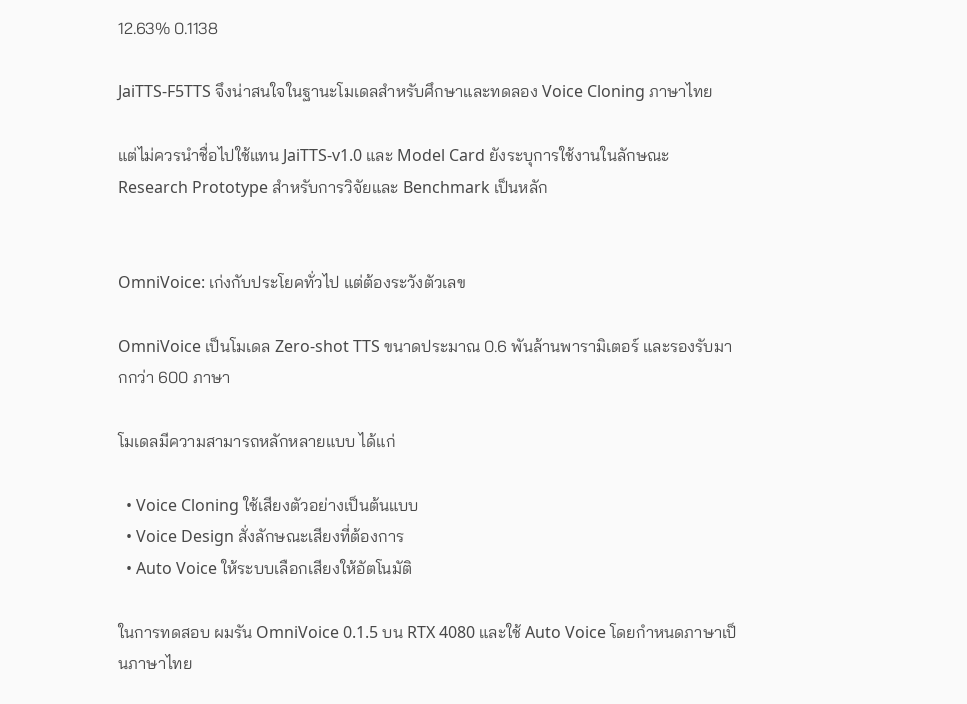12.63% 0.1138

JaiTTS-F5TTS จึงน่าสนใจในฐานะโมเดลสำหรับศึกษาและทดลอง Voice Cloning ภาษาไทย

แต่ไม่ควรนำชื่อไปใช้แทน JaiTTS-v1.0 และ Model Card ยังระบุการใช้งานในลักษณะ Research Prototype สำหรับการวิจัยและ Benchmark เป็นหลัก


OmniVoice: เก่งกับประโยคทั่วไป แต่ต้องระวังตัวเลข

OmniVoice เป็นโมเดล Zero-shot TTS ขนาดประมาณ 0.6 พันล้านพารามิเตอร์ และรองรับมากกว่า 600 ภาษา

โมเดลมีความสามารถหลักหลายแบบ ได้แก่

  • Voice Cloning ใช้เสียงตัวอย่างเป็นต้นแบบ
  • Voice Design สั่งลักษณะเสียงที่ต้องการ
  • Auto Voice ให้ระบบเลือกเสียงให้อัตโนมัติ

ในการทดสอบ ผมรัน OmniVoice 0.1.5 บน RTX 4080 และใช้ Auto Voice โดยกำหนดภาษาเป็นภาษาไทย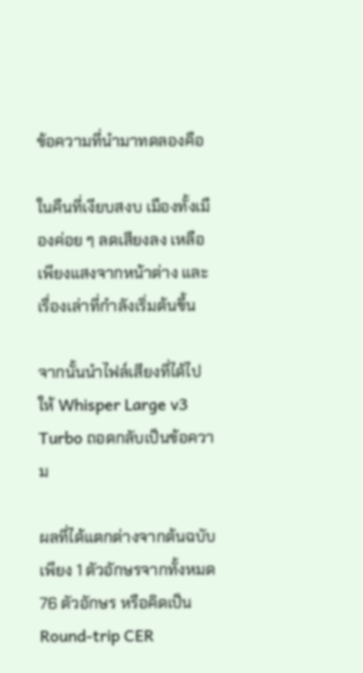ข้อความที่นำมาทดลองคือ

ในคืนที่เงียบสงบ เมืองทั้งเมืองค่อย ๆ ลดเสียงลง เหลือเพียงแสงจากหน้าต่าง และเรื่องเล่าที่กำลังเริ่มต้นขึ้น

จากนั้นนำไฟล์เสียงที่ได้ไปให้ Whisper Large v3 Turbo ถอดกลับเป็นข้อความ

ผลที่ได้แตกต่างจากต้นฉบับเพียง 1 ตัวอักษรจากทั้งหมด 76 ตัวอักษร หรือคิดเป็น Round-trip CER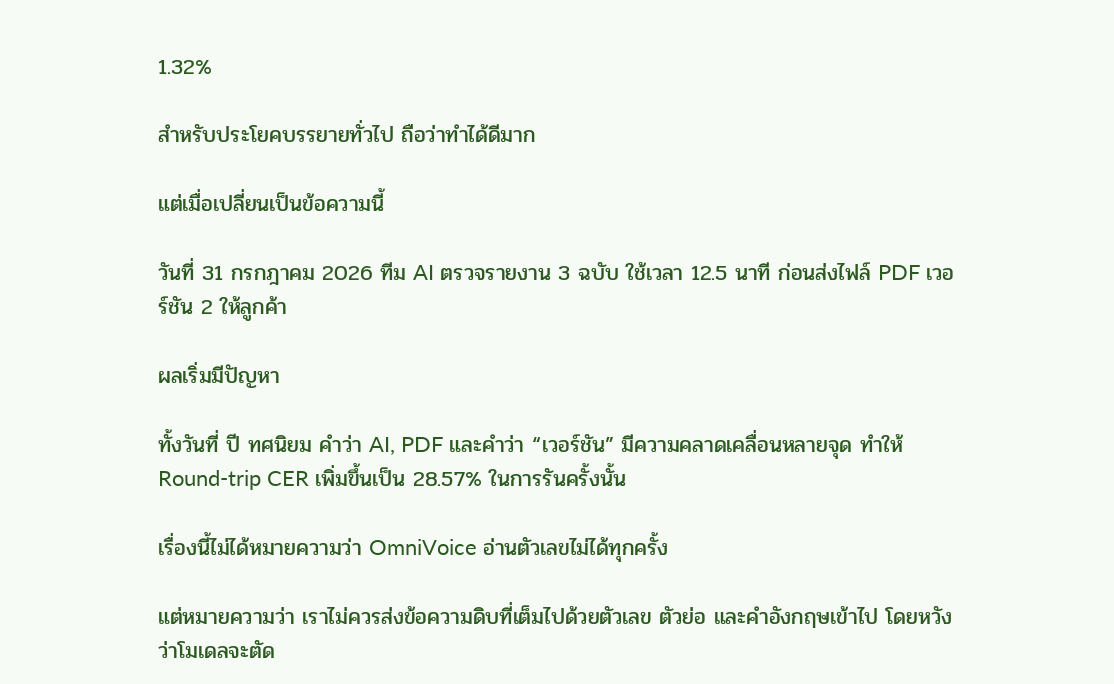1.32%

สำหรับประโยคบรรยายทั่วไป ถือว่าทำได้ดีมาก

แต่เมื่อเปลี่ยนเป็นข้อความนี้

วันที่ 31 กรกฎาคม 2026 ทีม AI ตรวจรายงาน 3 ฉบับ ใช้เวลา 12.5 นาที ก่อนส่งไฟล์ PDF เวอร์ชัน 2 ให้ลูกค้า

ผลเริ่มมีปัญหา

ทั้งวันที่ ปี ทศนิยม คำว่า AI, PDF และคำว่า “เวอร์ชัน” มีความคลาดเคลื่อนหลายจุด ทำให้ Round-trip CER เพิ่มขึ้นเป็น 28.57% ในการรันครั้งนั้น

เรื่องนี้ไม่ได้หมายความว่า OmniVoice อ่านตัวเลขไม่ได้ทุกครั้ง

แต่หมายความว่า เราไม่ควรส่งข้อความดิบที่เต็มไปด้วยตัวเลข ตัวย่อ และคำอังกฤษเข้าไป โดยหวังว่าโมเดลจะตัด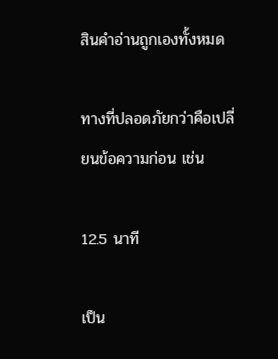สินคำอ่านถูกเองทั้งหมด

ทางที่ปลอดภัยกว่าคือเปลี่ยนข้อความก่อน เช่น

12.5 นาที

เป็น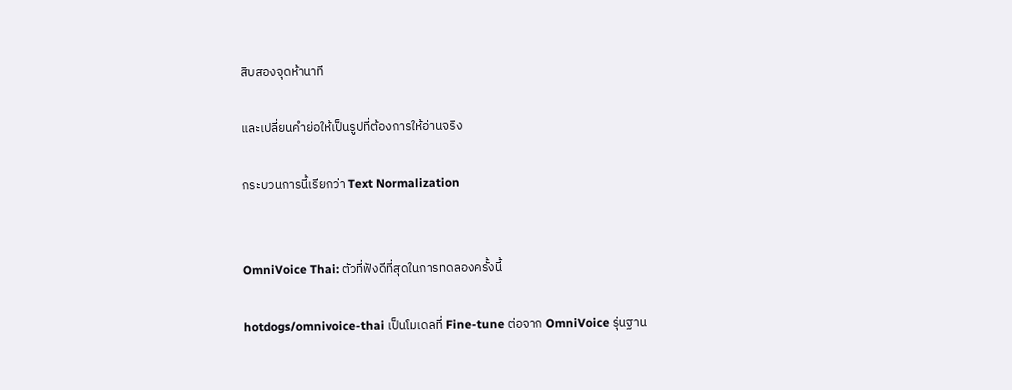สิบสองจุดห้านาที

และเปลี่ยนคำย่อให้เป็นรูปที่ต้องการให้อ่านจริง

กระบวนการนี้เรียกว่า Text Normalization


OmniVoice Thai: ตัวที่ฟังดีที่สุดในการทดลองครั้งนี้

hotdogs/omnivoice-thai เป็นโมเดลที่ Fine-tune ต่อจาก OmniVoice รุ่นฐาน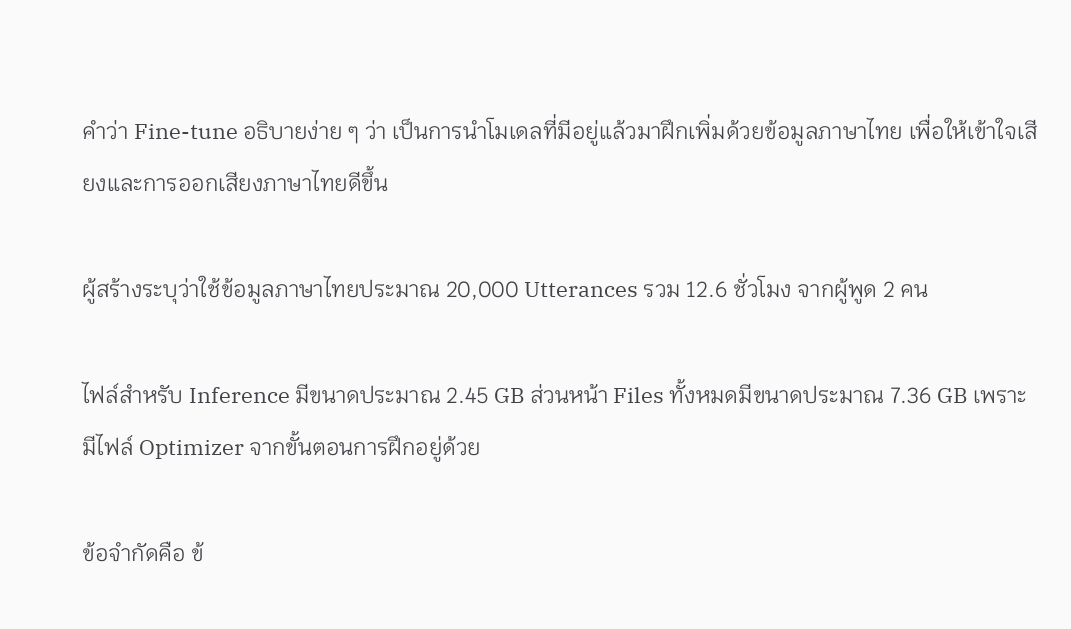คำว่า Fine-tune อธิบายง่าย ๆ ว่า เป็นการนำโมเดลที่มีอยู่แล้วมาฝึกเพิ่มด้วยข้อมูลภาษาไทย เพื่อให้เข้าใจเสียงและการออกเสียงภาษาไทยดีขึ้น

ผู้สร้างระบุว่าใช้ข้อมูลภาษาไทยประมาณ 20,000 Utterances รวม 12.6 ชั่วโมง จากผู้พูด 2 คน

ไฟล์สำหรับ Inference มีขนาดประมาณ 2.45 GB ส่วนหน้า Files ทั้งหมดมีขนาดประมาณ 7.36 GB เพราะมีไฟล์ Optimizer จากขั้นตอนการฝึกอยู่ด้วย

ข้อจำกัดคือ ข้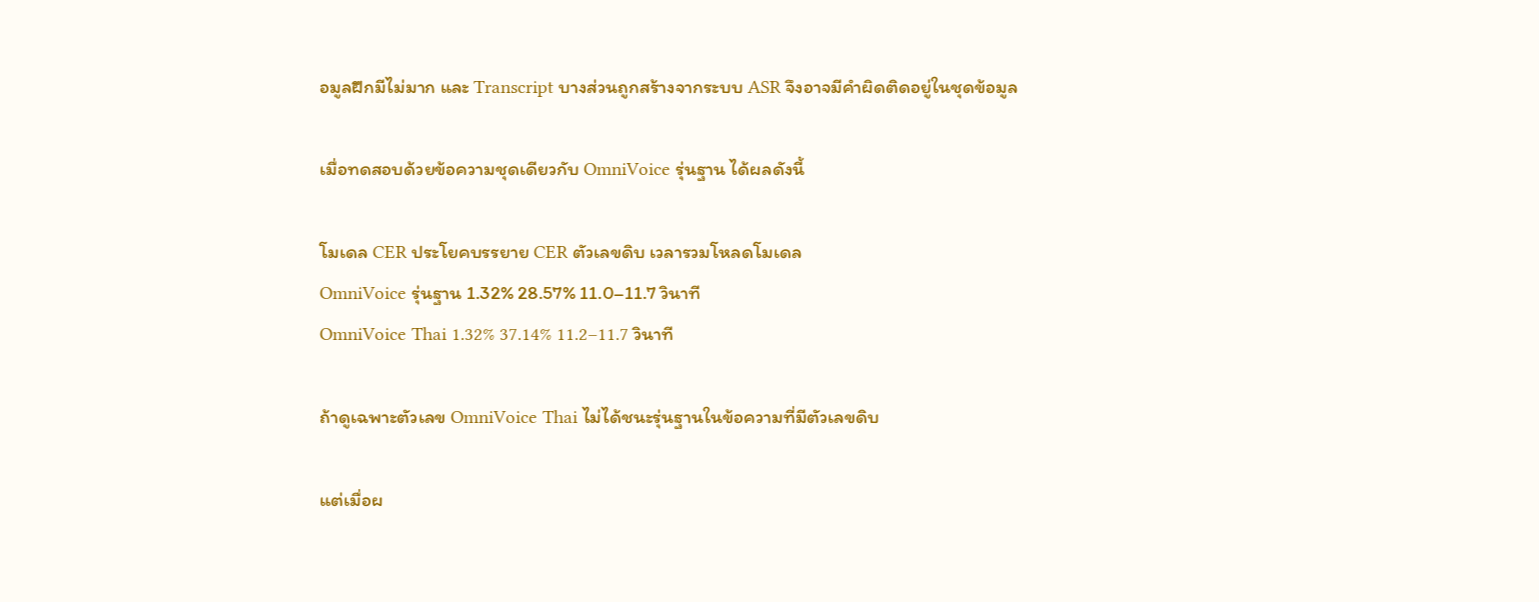อมูลฝึกมีไม่มาก และ Transcript บางส่วนถูกสร้างจากระบบ ASR จึงอาจมีคำผิดติดอยู่ในชุดข้อมูล

เมื่อทดสอบด้วยข้อความชุดเดียวกับ OmniVoice รุ่นฐาน ได้ผลดังนี้

โมเดล CER ประโยคบรรยาย CER ตัวเลขดิบ เวลารวมโหลดโมเดล
OmniVoice รุ่นฐาน 1.32% 28.57% 11.0–11.7 วินาที
OmniVoice Thai 1.32% 37.14% 11.2–11.7 วินาที

ถ้าดูเฉพาะตัวเลข OmniVoice Thai ไม่ได้ชนะรุ่นฐานในข้อความที่มีตัวเลขดิบ

แต่เมื่อผ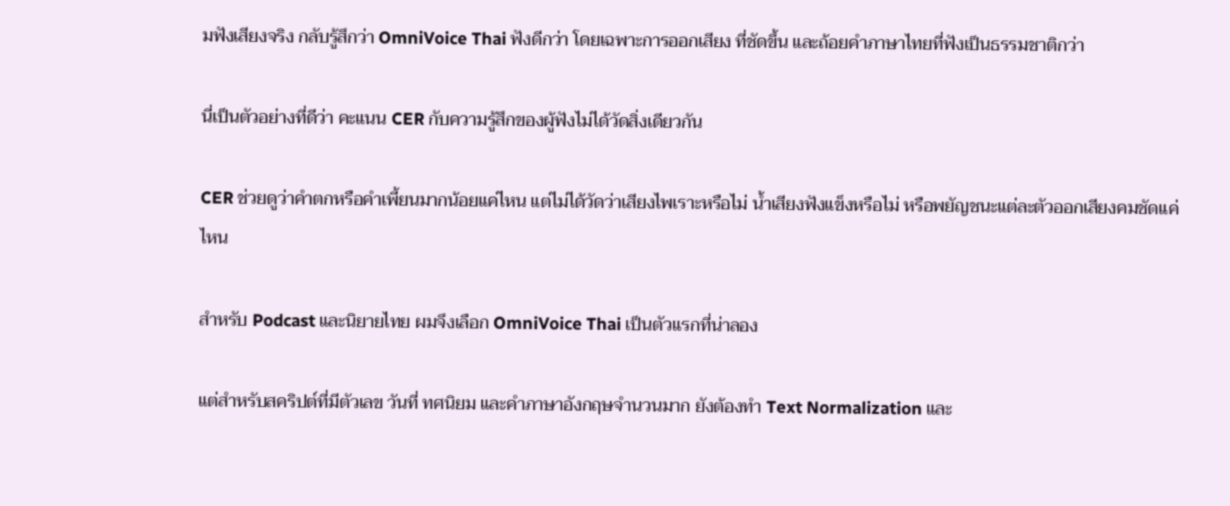มฟังเสียงจริง กลับรู้สึกว่า OmniVoice Thai ฟังดีกว่า โดยเฉพาะการออกเสียง ที่ชัดขึ้น และถ้อยคำภาษาไทยที่ฟังเป็นธรรมชาติกว่า

นี่เป็นตัวอย่างที่ดีว่า คะแนน CER กับความรู้สึกของผู้ฟังไม่ได้วัดสิ่งเดียวกัน

CER ช่วยดูว่าคำตกหรือคำเพี้ยนมากน้อยแค่ไหน แต่ไม่ได้วัดว่าเสียงไพเราะหรือไม่ น้ำเสียงฟังแข็งหรือไม่ หรือพยัญชนะแต่ละตัวออกเสียงคมชัดแค่ไหน

สำหรับ Podcast และนิยายไทย ผมจึงเลือก OmniVoice Thai เป็นตัวแรกที่น่าลอง

แต่สำหรับสคริปต์ที่มีตัวเลข วันที่ ทศนิยม และคำภาษาอังกฤษจำนวนมาก ยังต้องทำ Text Normalization และ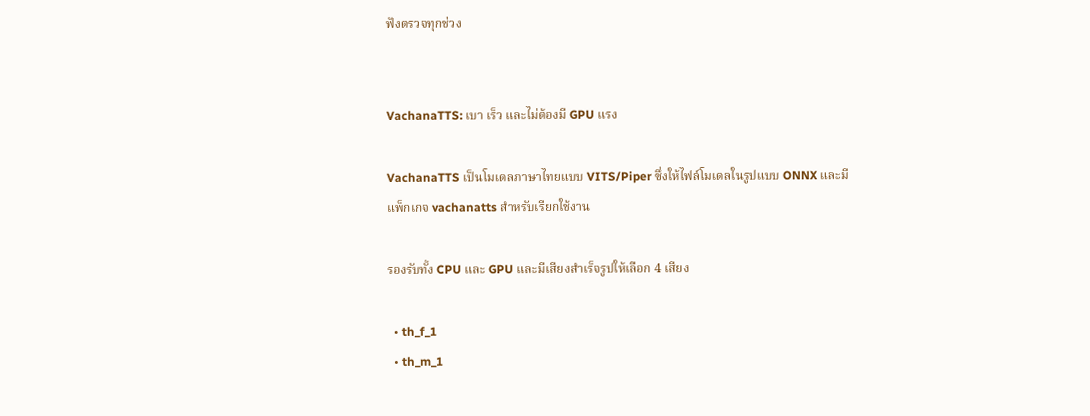ฟังตรวจทุกช่วง


VachanaTTS: เบา เร็ว และไม่ต้องมี GPU แรง

VachanaTTS เป็นโมเดลภาษาไทยแบบ VITS/Piper ซึ่งให้ไฟล์โมเดลในรูปแบบ ONNX และมีแพ็กเกจ vachanatts สำหรับเรียกใช้งาน

รองรับทั้ง CPU และ GPU และมีเสียงสำเร็จรูปให้เลือก 4 เสียง

  • th_f_1
  • th_m_1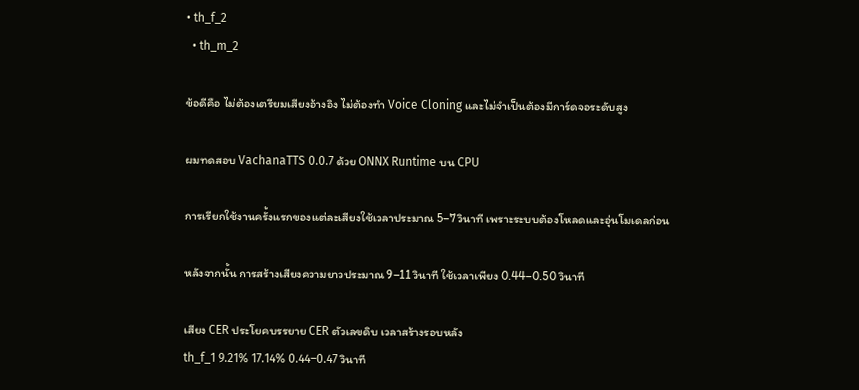• th_f_2
  • th_m_2

ข้อดีคือ ไม่ต้องเตรียมเสียงอ้างอิง ไม่ต้องทำ Voice Cloning และไม่จำเป็นต้องมีการ์ดจอระดับสูง

ผมทดสอบ VachanaTTS 0.0.7 ด้วย ONNX Runtime บน CPU

การเรียกใช้งานครั้งแรกของแต่ละเสียงใช้เวลาประมาณ 5–7 วินาที เพราะระบบต้องโหลดและอุ่นโมเดลก่อน

หลังจากนั้น การสร้างเสียงความยาวประมาณ 9–11 วินาที ใช้เวลาเพียง 0.44–0.50 วินาที

เสียง CER ประโยคบรรยาย CER ตัวเลขดิบ เวลาสร้างรอบหลัง
th_f_1 9.21% 17.14% 0.44–0.47 วินาที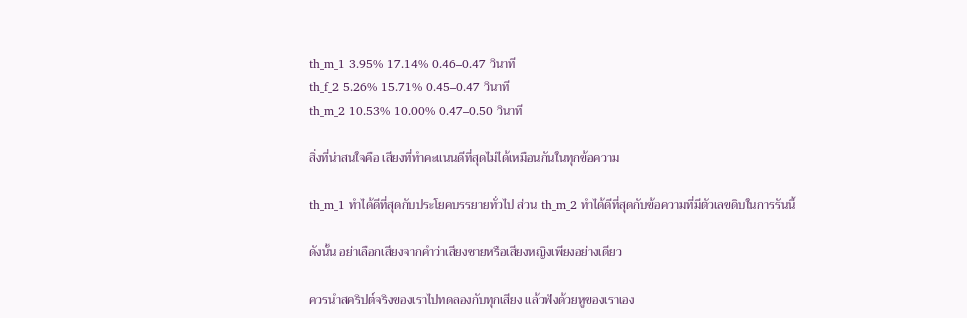th_m_1 3.95% 17.14% 0.46–0.47 วินาที
th_f_2 5.26% 15.71% 0.45–0.47 วินาที
th_m_2 10.53% 10.00% 0.47–0.50 วินาที

สิ่งที่น่าสนใจคือ เสียงที่ทำคะแนนดีที่สุดไม่ได้เหมือนกันในทุกข้อความ

th_m_1 ทำได้ดีที่สุดกับประโยคบรรยายทั่วไป ส่วน th_m_2 ทำได้ดีที่สุดกับข้อความที่มีตัวเลขดิบในการรันนี้

ดังนั้น อย่าเลือกเสียงจากคำว่าเสียงชายหรือเสียงหญิงเพียงอย่างเดียว

ควรนำสคริปต์จริงของเราไปทดลองกับทุกเสียง แล้วฟังด้วยหูของเราเอง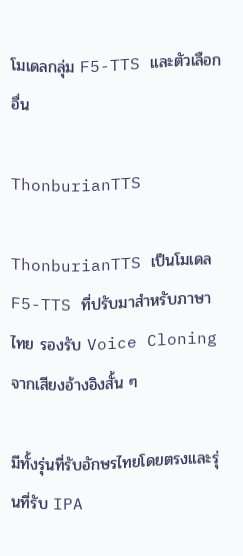โมเดลกลุ่ม F5-TTS และตัวเลือกอื่น

ThonburianTTS

ThonburianTTS เป็นโมเดล F5-TTS ที่ปรับมาสำหรับภาษาไทย รองรับ Voice Cloning จากเสียงอ้างอิงสั้น ๆ

มีทั้งรุ่นที่รับอักษรไทยโดยตรงและรุ่นที่รับ IPA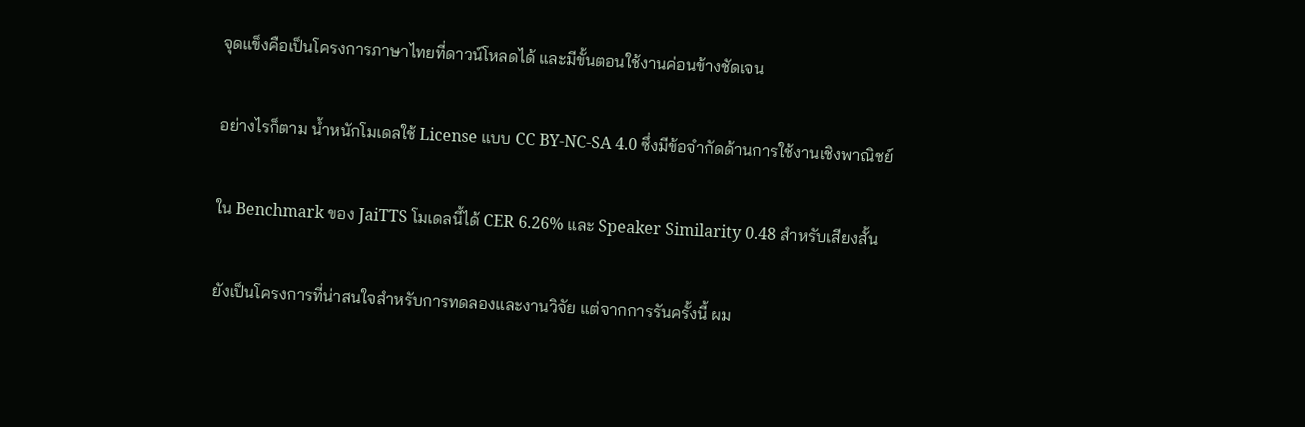จุดแข็งคือเป็นโครงการภาษาไทยที่ดาวน์โหลดได้ และมีขั้นตอนใช้งานค่อนข้างชัดเจน

อย่างไรก็ตาม น้ำหนักโมเดลใช้ License แบบ CC BY-NC-SA 4.0 ซึ่งมีข้อจำกัดด้านการใช้งานเชิงพาณิชย์

ใน Benchmark ของ JaiTTS โมเดลนี้ได้ CER 6.26% และ Speaker Similarity 0.48 สำหรับเสียงสั้น

ยังเป็นโครงการที่น่าสนใจสำหรับการทดลองและงานวิจัย แต่จากการรันครั้งนี้ ผม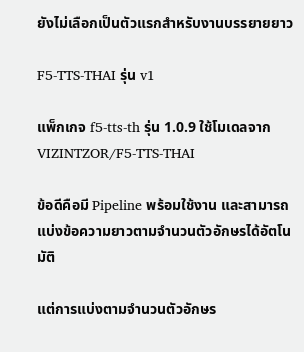ยังไม่เลือกเป็นตัวแรกสำหรับงานบรรยายยาว

F5-TTS-THAI รุ่น v1

แพ็กเกจ f5-tts-th รุ่น 1.0.9 ใช้โมเดลจาก VIZINTZOR/F5-TTS-THAI

ข้อดีคือมี Pipeline พร้อมใช้งาน และสามารถแบ่งข้อความยาวตามจำนวนตัวอักษรได้อัตโนมัติ

แต่การแบ่งตามจำนวนตัวอักษร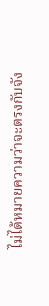ไม่ได้หมายความว่าจะตรงกับจัง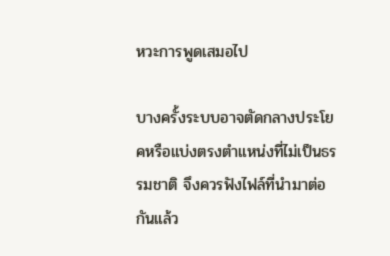หวะการพูดเสมอไป

บางครั้งระบบอาจตัดกลางประโยคหรือแบ่งตรงตำแหน่งที่ไม่เป็นธรรมชาติ จึงควรฟังไฟล์ที่นำมาต่อกันแล้ว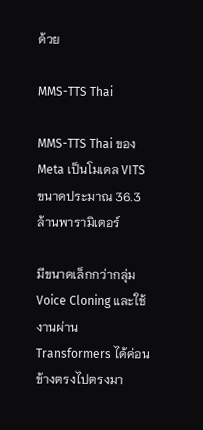ด้วย

MMS-TTS Thai

MMS-TTS Thai ของ Meta เป็นโมเดล VITS ขนาดประมาณ 36.3 ล้านพารามิเตอร์

มีขนาดเล็กกว่ากลุ่ม Voice Cloning และใช้งานผ่าน Transformers ได้ค่อนข้างตรงไปตรงมา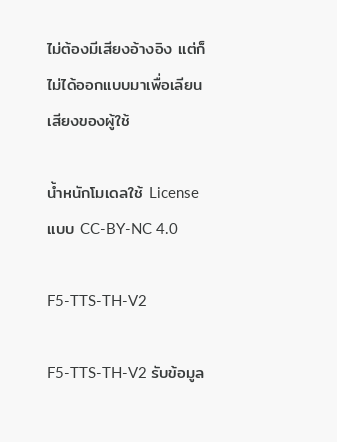ไม่ต้องมีเสียงอ้างอิง แต่ก็ไม่ได้ออกแบบมาเพื่อเลียนเสียงของผู้ใช้

น้ำหนักโมเดลใช้ License แบบ CC-BY-NC 4.0

F5-TTS-TH-V2

F5-TTS-TH-V2 รับข้อมูล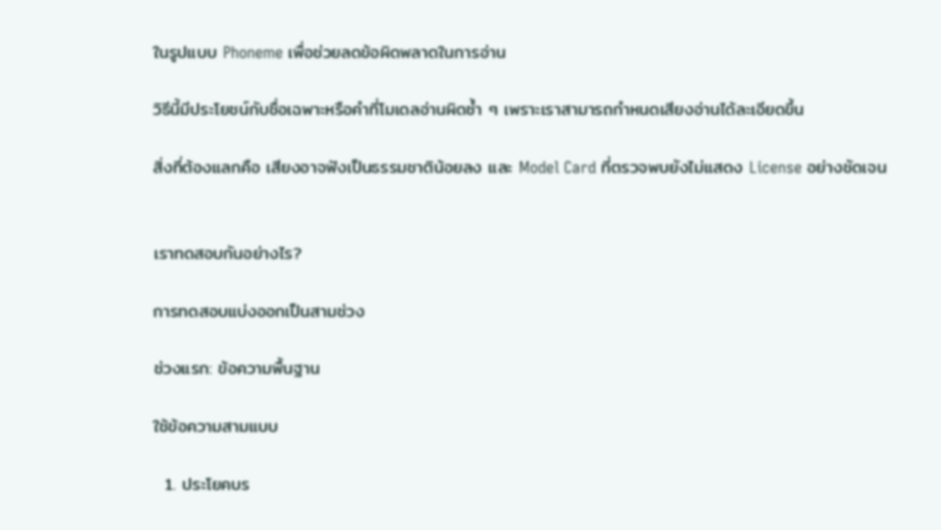ในรูปแบบ Phoneme เพื่อช่วยลดข้อผิดพลาดในการอ่าน

วิธีนี้มีประโยชน์กับชื่อเฉพาะหรือคำที่โมเดลอ่านผิดซ้ำ ๆ เพราะเราสามารถกำหนดเสียงอ่านได้ละเอียดขึ้น

สิ่งที่ต้องแลกคือ เสียงอาจฟังเป็นธรรมชาติน้อยลง และ Model Card ที่ตรวจพบยังไม่แสดง License อย่างชัดเจน


เราทดสอบกันอย่างไร?

การทดสอบแบ่งออกเป็นสามช่วง

ช่วงแรก: ข้อความพื้นฐาน

ใช้ข้อความสามแบบ

  1. ประโยคบร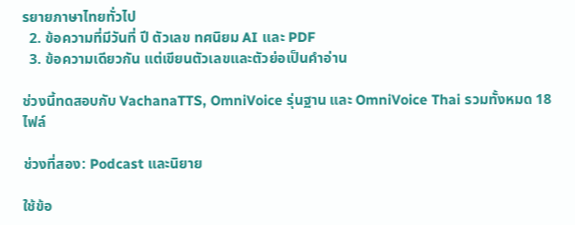รยายภาษาไทยทั่วไป
  2. ข้อความที่มีวันที่ ปี ตัวเลข ทศนิยม AI และ PDF
  3. ข้อความเดียวกัน แต่เขียนตัวเลขและตัวย่อเป็นคำอ่าน

ช่วงนี้ทดสอบกับ VachanaTTS, OmniVoice รุ่นฐาน และ OmniVoice Thai รวมทั้งหมด 18 ไฟล์

ช่วงที่สอง: Podcast และนิยาย

ใช้ข้อ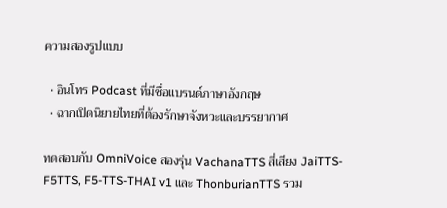ความสองรูปแบบ

  • อินโทร Podcast ที่มีชื่อแบรนด์ภาษาอังกฤษ
  • ฉากเปิดนิยายไทยที่ต้องรักษาจังหวะและบรรยากาศ

ทดสอบกับ OmniVoice สองรุ่น VachanaTTS สี่เสียง JaiTTS-F5TTS, F5-TTS-THAI v1 และ ThonburianTTS รวม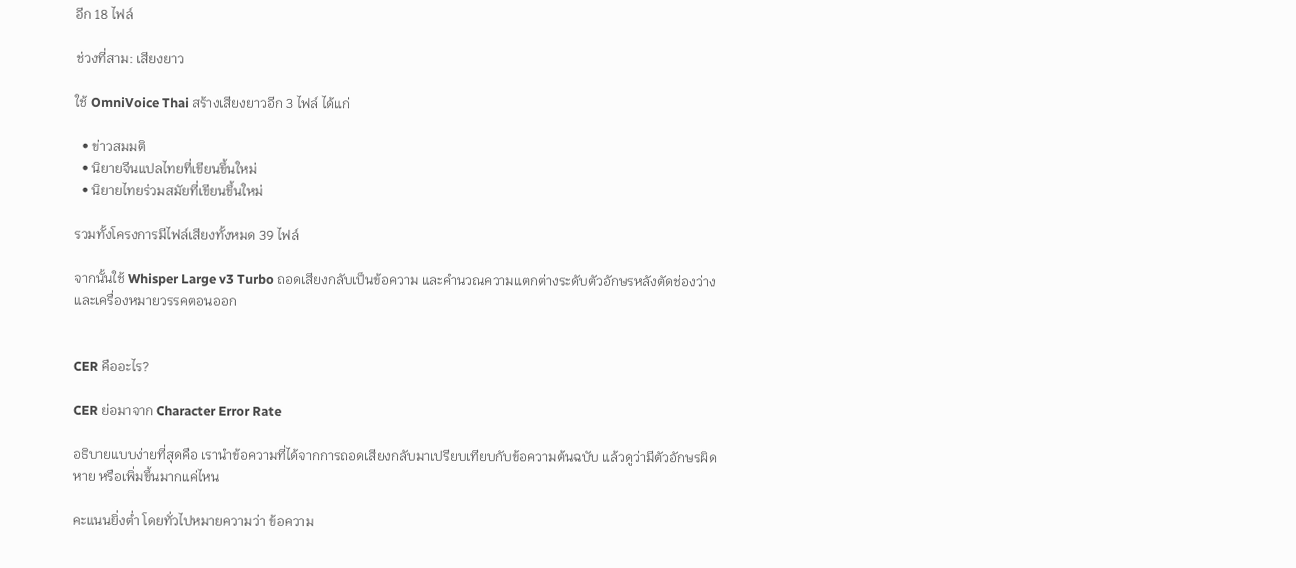อีก 18 ไฟล์

ช่วงที่สาม: เสียงยาว

ใช้ OmniVoice Thai สร้างเสียงยาวอีก 3 ไฟล์ ได้แก่

  • ข่าวสมมติ
  • นิยายจีนแปลไทยที่เขียนขึ้นใหม่
  • นิยายไทยร่วมสมัยที่เขียนขึ้นใหม่

รวมทั้งโครงการมีไฟล์เสียงทั้งหมด 39 ไฟล์

จากนั้นใช้ Whisper Large v3 Turbo ถอดเสียงกลับเป็นข้อความ และคำนวณความแตกต่างระดับตัวอักษรหลังตัดช่องว่างและเครื่องหมายวรรคตอนออก


CER คืออะไร?

CER ย่อมาจาก Character Error Rate

อธิบายแบบง่ายที่สุดคือ เรานำข้อความที่ได้จากการถอดเสียงกลับมาเปรียบเทียบกับข้อความต้นฉบับ แล้วดูว่ามีตัวอักษรผิด หาย หรือเพิ่มขึ้นมากแค่ไหน

คะแนนยิ่งต่ำ โดยทั่วไปหมายความว่า ข้อความ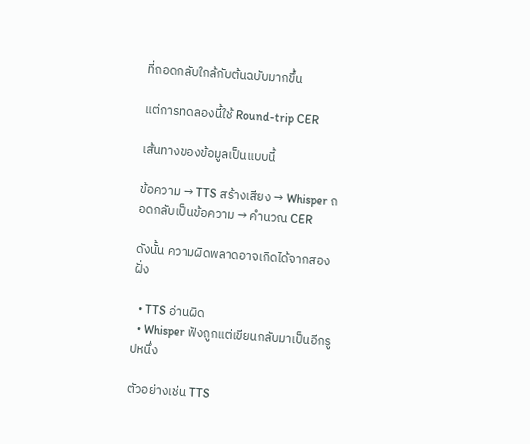ที่ถอดกลับใกล้กับต้นฉบับมากขึ้น

แต่การทดลองนี้ใช้ Round-trip CER

เส้นทางของข้อมูลเป็นแบบนี้

ข้อความ → TTS สร้างเสียง → Whisper ถอดกลับเป็นข้อความ → คำนวณ CER

ดังนั้น ความผิดพลาดอาจเกิดได้จากสองฝั่ง

  • TTS อ่านผิด
  • Whisper ฟังถูกแต่เขียนกลับมาเป็นอีกรูปหนึ่ง

ตัวอย่างเช่น TTS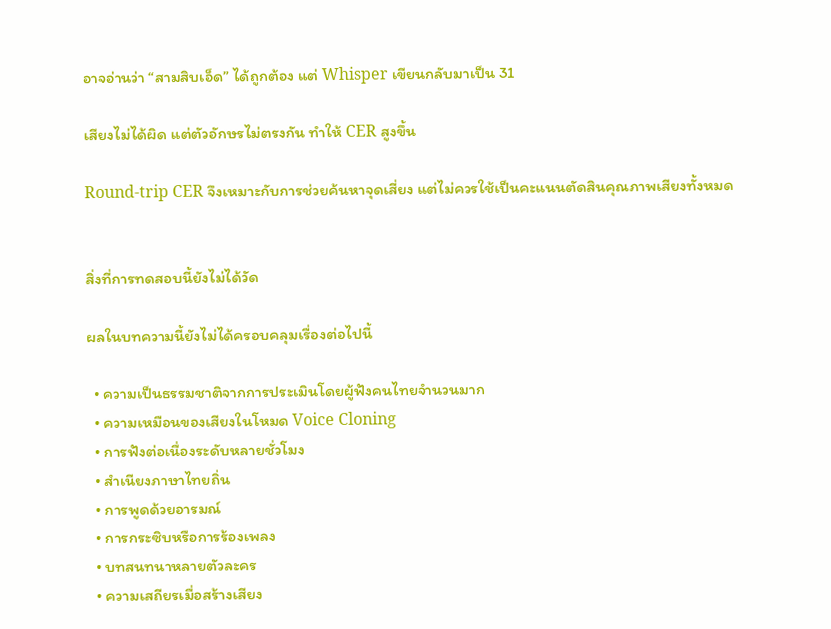อาจอ่านว่า “สามสิบเอ็ด” ได้ถูกต้อง แต่ Whisper เขียนกลับมาเป็น 31

เสียงไม่ได้ผิด แต่ตัวอักษรไม่ตรงกัน ทำให้ CER สูงขึ้น

Round-trip CER จึงเหมาะกับการช่วยค้นหาจุดเสี่ยง แต่ไม่ควรใช้เป็นคะแนนตัดสินคุณภาพเสียงทั้งหมด


สิ่งที่การทดสอบนี้ยังไม่ได้วัด

ผลในบทความนี้ยังไม่ได้ครอบคลุมเรื่องต่อไปนี้

  • ความเป็นธรรมชาติจากการประเมินโดยผู้ฟังคนไทยจำนวนมาก
  • ความเหมือนของเสียงในโหมด Voice Cloning
  • การฟังต่อเนื่องระดับหลายชั่วโมง
  • สำเนียงภาษาไทยถิ่น
  • การพูดด้วยอารมณ์
  • การกระซิบหรือการร้องเพลง
  • บทสนทนาหลายตัวละคร
  • ความเสถียรเมื่อสร้างเสียง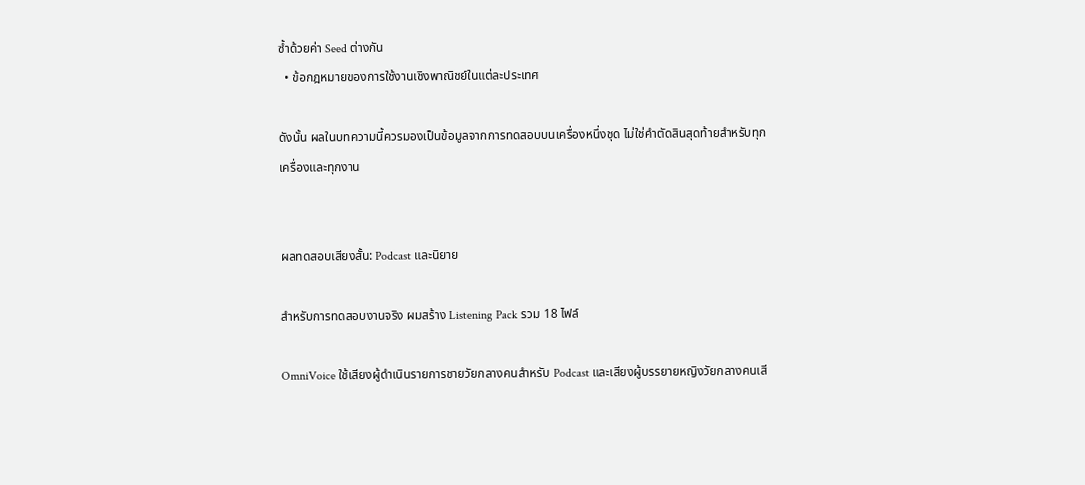ซ้ำด้วยค่า Seed ต่างกัน
  • ข้อกฎหมายของการใช้งานเชิงพาณิชย์ในแต่ละประเทศ

ดังนั้น ผลในบทความนี้ควรมองเป็นข้อมูลจากการทดสอบบนเครื่องหนึ่งชุด ไม่ใช่คำตัดสินสุดท้ายสำหรับทุกเครื่องและทุกงาน


ผลทดสอบเสียงสั้น: Podcast และนิยาย

สำหรับการทดสอบงานจริง ผมสร้าง Listening Pack รวม 18 ไฟล์

OmniVoice ใช้เสียงผู้ดำเนินรายการชายวัยกลางคนสำหรับ Podcast และเสียงผู้บรรยายหญิงวัยกลางคนเสี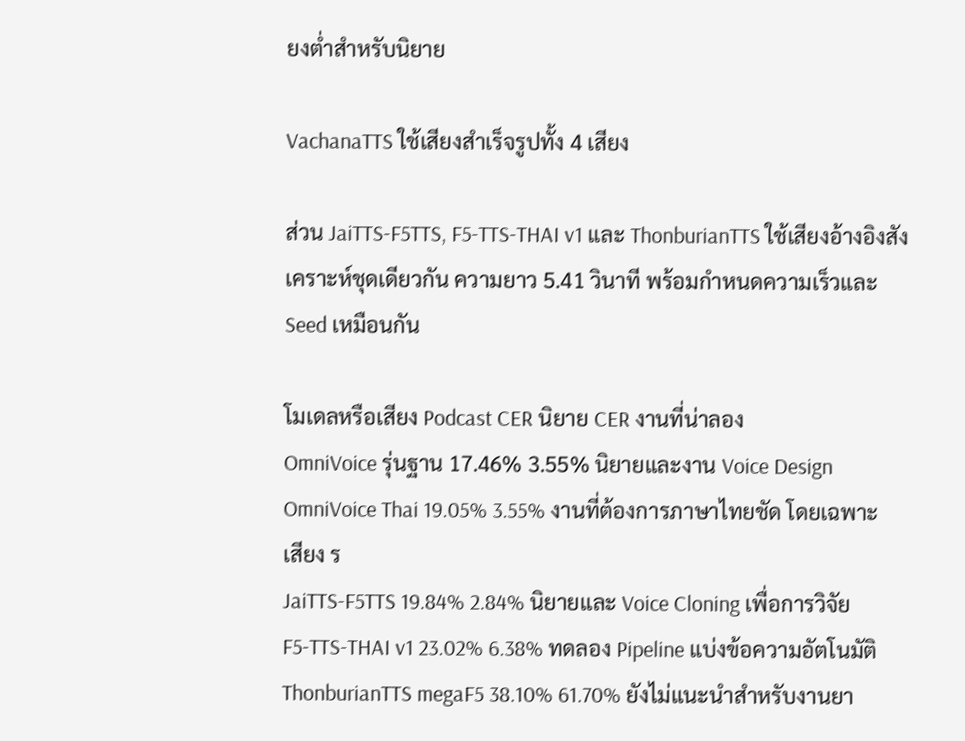ยงต่ำสำหรับนิยาย

VachanaTTS ใช้เสียงสำเร็จรูปทั้ง 4 เสียง

ส่วน JaiTTS-F5TTS, F5-TTS-THAI v1 และ ThonburianTTS ใช้เสียงอ้างอิงสังเคราะห์ชุดเดียวกัน ความยาว 5.41 วินาที พร้อมกำหนดความเร็วและ Seed เหมือนกัน

โมเดลหรือเสียง Podcast CER นิยาย CER งานที่น่าลอง
OmniVoice รุ่นฐาน 17.46% 3.55% นิยายและงาน Voice Design
OmniVoice Thai 19.05% 3.55% งานที่ต้องการภาษาไทยชัด โดยเฉพาะเสียง ร
JaiTTS-F5TTS 19.84% 2.84% นิยายและ Voice Cloning เพื่อการวิจัย
F5-TTS-THAI v1 23.02% 6.38% ทดลอง Pipeline แบ่งข้อความอัตโนมัติ
ThonburianTTS megaF5 38.10% 61.70% ยังไม่แนะนำสำหรับงานยา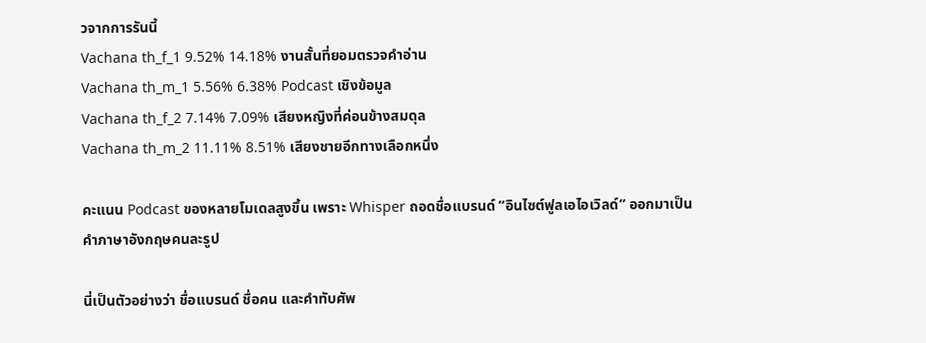วจากการรันนี้
Vachana th_f_1 9.52% 14.18% งานสั้นที่ยอมตรวจคำอ่าน
Vachana th_m_1 5.56% 6.38% Podcast เชิงข้อมูล
Vachana th_f_2 7.14% 7.09% เสียงหญิงที่ค่อนข้างสมดุล
Vachana th_m_2 11.11% 8.51% เสียงชายอีกทางเลือกหนึ่ง

คะแนน Podcast ของหลายโมเดลสูงขึ้น เพราะ Whisper ถอดชื่อแบรนด์ “อินไซต์ฟูลเอไอเวิลด์” ออกมาเป็นคำภาษาอังกฤษคนละรูป

นี่เป็นตัวอย่างว่า ชื่อแบรนด์ ชื่อคน และคำทับศัพ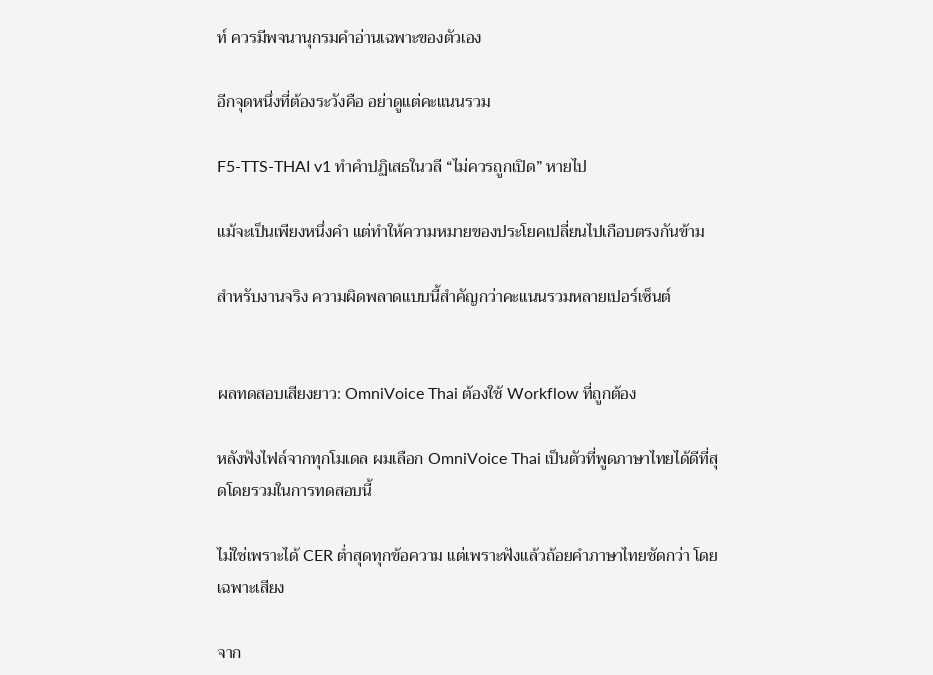ท์ ควรมีพจนานุกรมคำอ่านเฉพาะของตัวเอง

อีกจุดหนึ่งที่ต้องระวังคือ อย่าดูแต่คะแนนรวม

F5-TTS-THAI v1 ทำคำปฏิเสธในวลี “ไม่ควรถูกเปิด” หายไป

แม้จะเป็นเพียงหนึ่งคำ แต่ทำให้ความหมายของประโยคเปลี่ยนไปเกือบตรงกันข้าม

สำหรับงานจริง ความผิดพลาดแบบนี้สำคัญกว่าคะแนนรวมหลายเปอร์เซ็นต์


ผลทดสอบเสียงยาว: OmniVoice Thai ต้องใช้ Workflow ที่ถูกต้อง

หลังฟังไฟล์จากทุกโมเดล ผมเลือก OmniVoice Thai เป็นตัวที่พูดภาษาไทยได้ดีที่สุดโดยรวมในการทดสอบนี้

ไม่ใช่เพราะได้ CER ต่ำสุดทุกข้อความ แต่เพราะฟังแล้วถ้อยคำภาษาไทยชัดกว่า โดยเฉพาะเสียง

จาก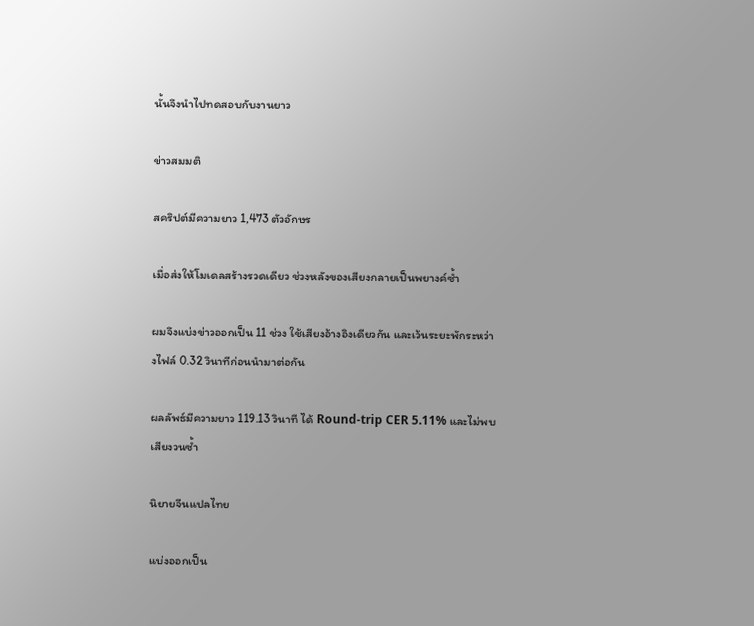นั้นจึงนำไปทดสอบกับงานยาว

ข่าวสมมติ

สคริปต์มีความยาว 1,473 ตัวอักษร

เมื่อส่งให้โมเดลสร้างรวดเดียว ช่วงหลังของเสียงกลายเป็นพยางค์ซ้ำ

ผมจึงแบ่งข่าวออกเป็น 11 ช่วง ใช้เสียงอ้างอิงเดียวกัน และเว้นระยะพักระหว่างไฟล์ 0.32 วินาทีก่อนนำมาต่อกัน

ผลลัพธ์มีความยาว 119.13 วินาที ได้ Round-trip CER 5.11% และไม่พบเสียงวนซ้ำ

นิยายจีนแปลไทย

แบ่งออกเป็น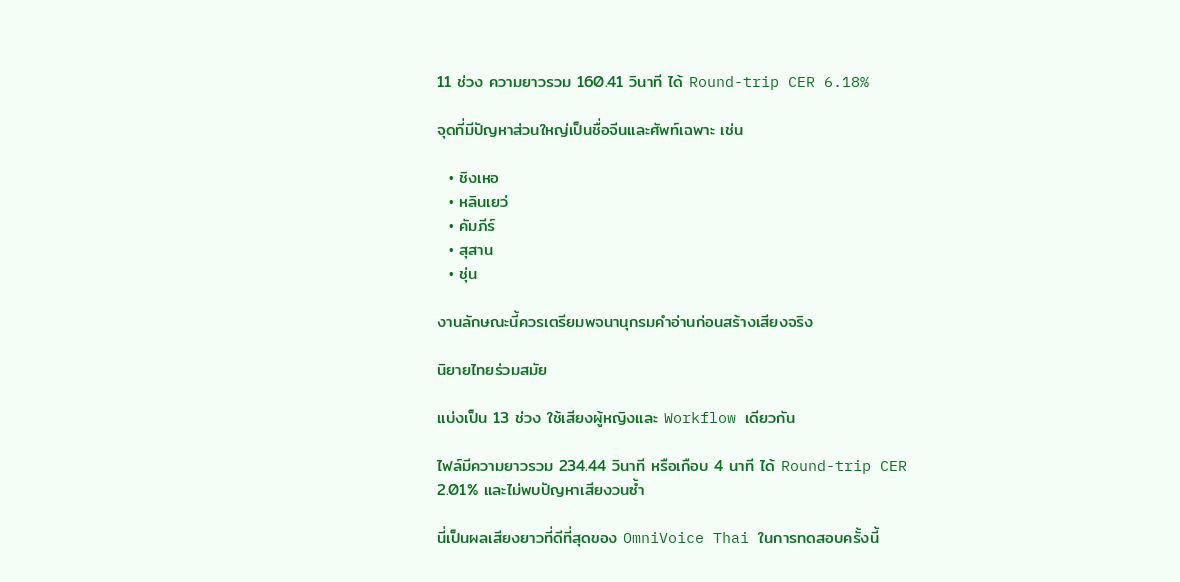11 ช่วง ความยาวรวม 160.41 วินาที ได้ Round-trip CER 6.18%

จุดที่มีปัญหาส่วนใหญ่เป็นชื่อจีนและศัพท์เฉพาะ เช่น

  • ชิงเหอ
  • หลินเยว่
  • คัมภีร์
  • สุสาน
  • ชุ่น

งานลักษณะนี้ควรเตรียมพจนานุกรมคำอ่านก่อนสร้างเสียงจริง

นิยายไทยร่วมสมัย

แบ่งเป็น 13 ช่วง ใช้เสียงผู้หญิงและ Workflow เดียวกัน

ไฟล์มีความยาวรวม 234.44 วินาที หรือเกือบ 4 นาที ได้ Round-trip CER 2.01% และไม่พบปัญหาเสียงวนซ้ำ

นี่เป็นผลเสียงยาวที่ดีที่สุดของ OmniVoice Thai ในการทดสอบครั้งนี้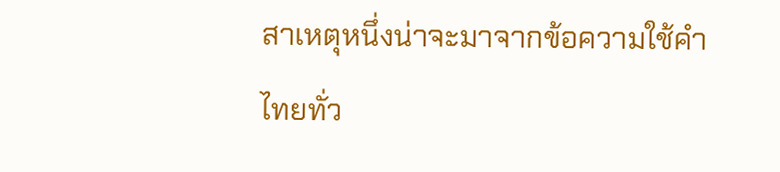สาเหตุหนึ่งน่าจะมาจากข้อความใช้คำไทยทั่ว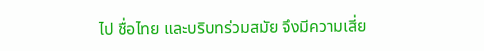ไป ชื่อไทย และบริบทร่วมสมัย จึงมีความเสี่ย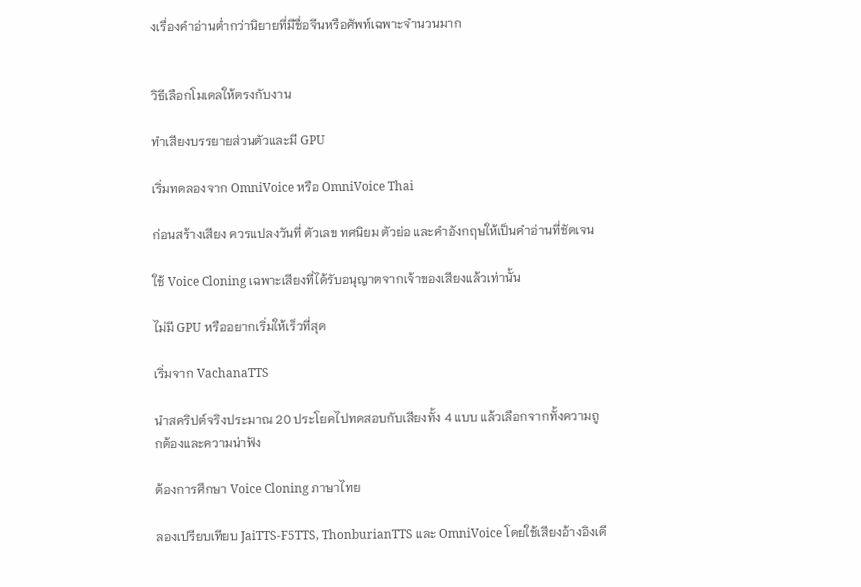งเรื่องคำอ่านต่ำกว่านิยายที่มีชื่อจีนหรือศัพท์เฉพาะจำนวนมาก


วิธีเลือกโมเดลให้ตรงกับงาน

ทำเสียงบรรยายส่วนตัวและมี GPU

เริ่มทดลองจาก OmniVoice หรือ OmniVoice Thai

ก่อนสร้างเสียง ควรแปลงวันที่ ตัวเลข ทศนิยม ตัวย่อ และคำอังกฤษให้เป็นคำอ่านที่ชัดเจน

ใช้ Voice Cloning เฉพาะเสียงที่ได้รับอนุญาตจากเจ้าของเสียงแล้วเท่านั้น

ไม่มี GPU หรืออยากเริ่มให้เร็วที่สุด

เริ่มจาก VachanaTTS

นำสคริปต์จริงประมาณ 20 ประโยคไปทดสอบกับเสียงทั้ง 4 แบบ แล้วเลือกจากทั้งความถูกต้องและความน่าฟัง

ต้องการศึกษา Voice Cloning ภาษาไทย

ลองเปรียบเทียบ JaiTTS-F5TTS, ThonburianTTS และ OmniVoice โดยใช้เสียงอ้างอิงเดี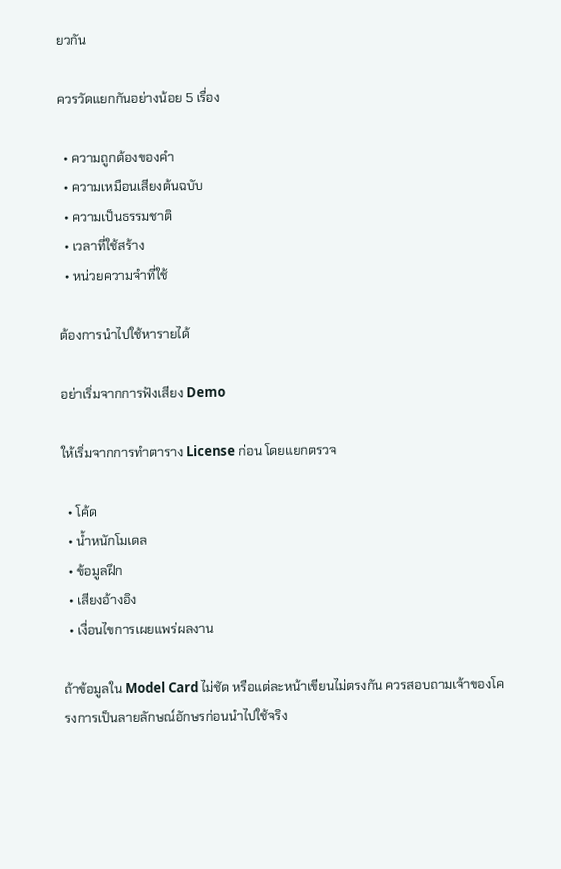ยวกัน

ควรวัดแยกกันอย่างน้อย 5 เรื่อง

  • ความถูกต้องของคำ
  • ความเหมือนเสียงต้นฉบับ
  • ความเป็นธรรมชาติ
  • เวลาที่ใช้สร้าง
  • หน่วยความจำที่ใช้

ต้องการนำไปใช้หารายได้

อย่าเริ่มจากการฟังเสียง Demo

ให้เริ่มจากการทำตาราง License ก่อน โดยแยกตรวจ

  • โค้ด
  • น้ำหนักโมเดล
  • ข้อมูลฝึก
  • เสียงอ้างอิง
  • เงื่อนไขการเผยแพร่ผลงาน

ถ้าข้อมูลใน Model Card ไม่ชัด หรือแต่ละหน้าเขียนไม่ตรงกัน ควรสอบถามเจ้าของโครงการเป็นลายลักษณ์อักษรก่อนนำไปใช้จริง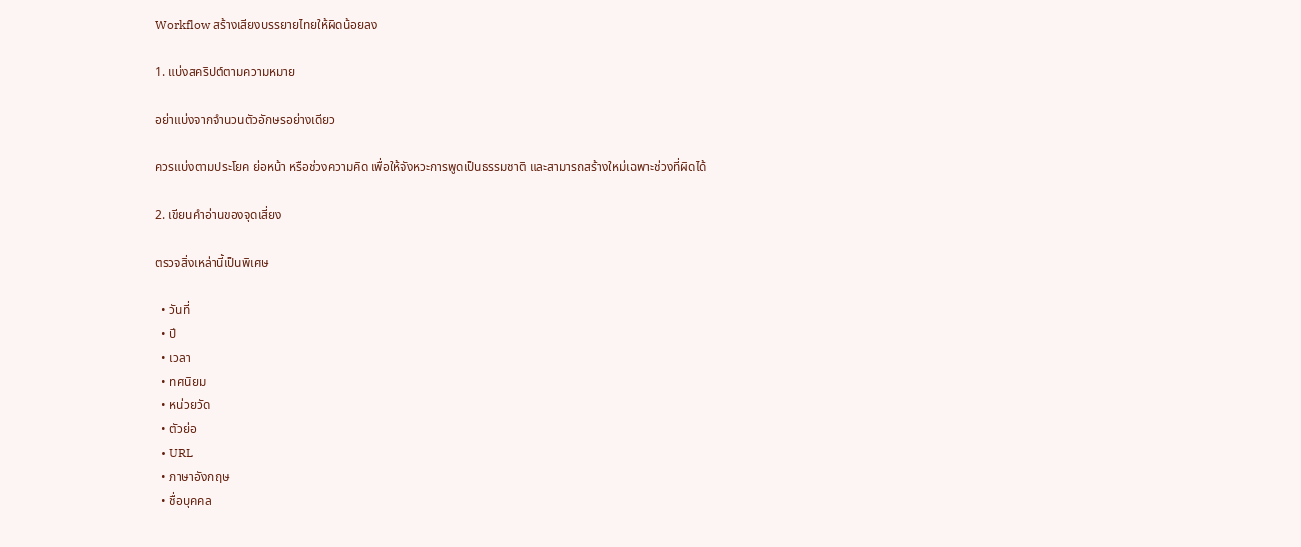Workflow สร้างเสียงบรรยายไทยให้ผิดน้อยลง

1. แบ่งสคริปต์ตามความหมาย

อย่าแบ่งจากจำนวนตัวอักษรอย่างเดียว

ควรแบ่งตามประโยค ย่อหน้า หรือช่วงความคิด เพื่อให้จังหวะการพูดเป็นธรรมชาติ และสามารถสร้างใหม่เฉพาะช่วงที่ผิดได้

2. เขียนคำอ่านของจุดเสี่ยง

ตรวจสิ่งเหล่านี้เป็นพิเศษ

  • วันที่
  • ปี
  • เวลา
  • ทศนิยม
  • หน่วยวัด
  • ตัวย่อ
  • URL
  • ภาษาอังกฤษ
  • ชื่อบุคคล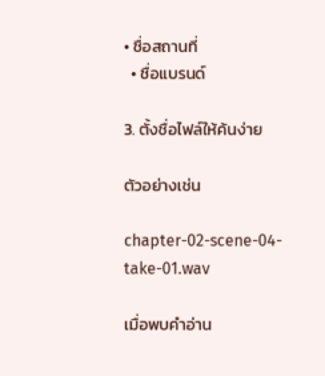• ชื่อสถานที่
  • ชื่อแบรนด์

3. ตั้งชื่อไฟล์ให้ค้นง่าย

ตัวอย่างเช่น

chapter-02-scene-04-take-01.wav

เมื่อพบคำอ่าน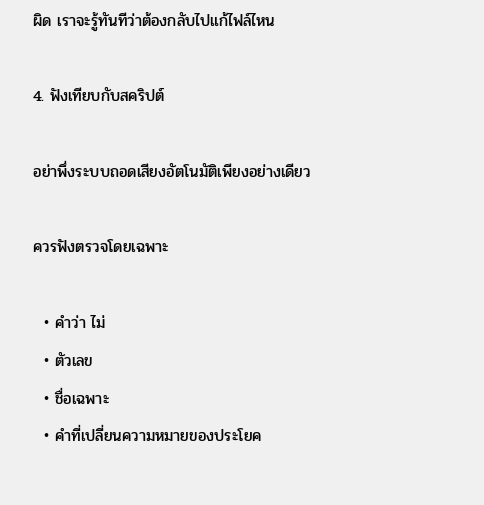ผิด เราจะรู้ทันทีว่าต้องกลับไปแก้ไฟล์ไหน

4. ฟังเทียบกับสคริปต์

อย่าพึ่งระบบถอดเสียงอัตโนมัติเพียงอย่างเดียว

ควรฟังตรวจโดยเฉพาะ

  • คำว่า ไม่
  • ตัวเลข
  • ชื่อเฉพาะ
  • คำที่เปลี่ยนความหมายของประโยค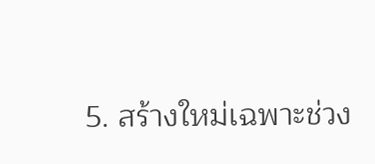5. สร้างใหม่เฉพาะช่วง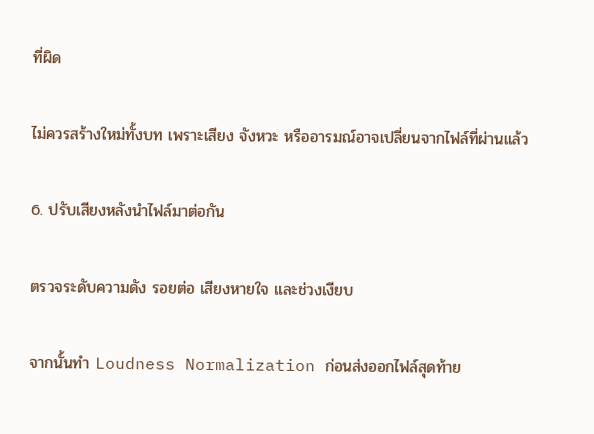ที่ผิด

ไม่ควรสร้างใหม่ทั้งบท เพราะเสียง จังหวะ หรืออารมณ์อาจเปลี่ยนจากไฟล์ที่ผ่านแล้ว

6. ปรับเสียงหลังนำไฟล์มาต่อกัน

ตรวจระดับความดัง รอยต่อ เสียงหายใจ และช่วงเงียบ

จากนั้นทำ Loudness Normalization ก่อนส่งออกไฟล์สุดท้าย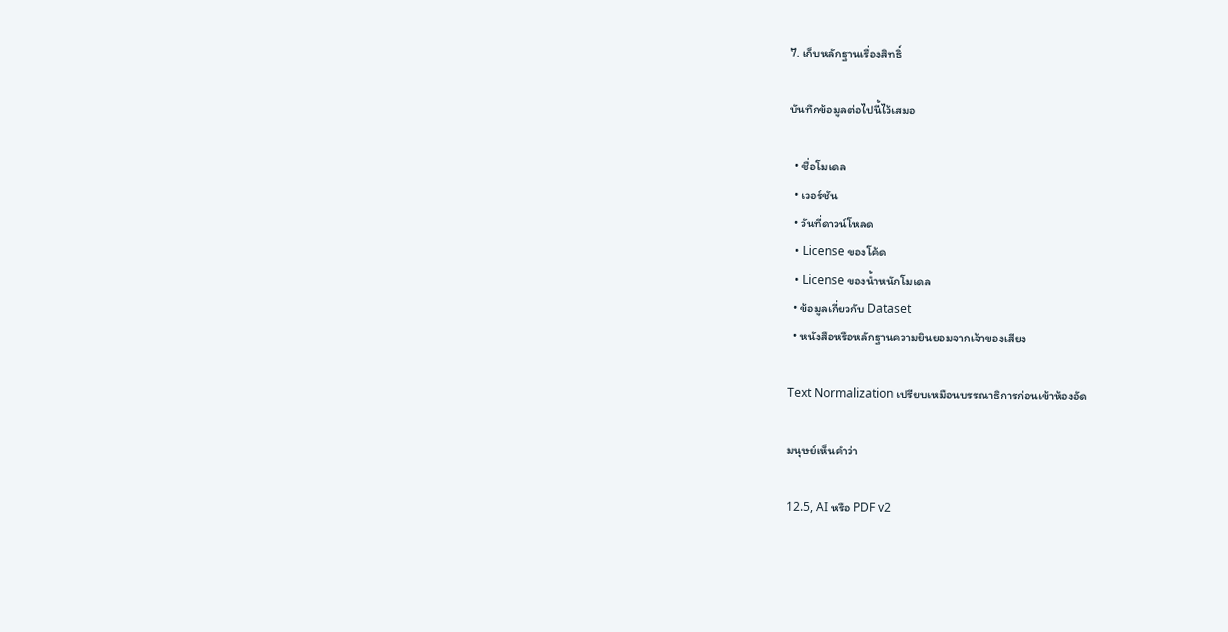7. เก็บหลักฐานเรื่องสิทธิ์

บันทึกข้อมูลต่อไปนี้ไว้เสมอ

  • ชื่อโมเดล
  • เวอร์ชัน
  • วันที่ดาวน์โหลด
  • License ของโค้ด
  • License ของน้ำหนักโมเดล
  • ข้อมูลเกี่ยวกับ Dataset
  • หนังสือหรือหลักฐานความยินยอมจากเจ้าของเสียง

Text Normalization เปรียบเหมือนบรรณาธิการก่อนเข้าห้องอัด

มนุษย์เห็นคำว่า

12.5, AI หรือ PDF v2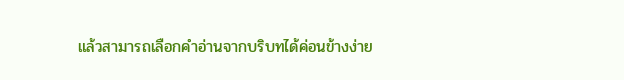แล้วสามารถเลือกคำอ่านจากบริบทได้ค่อนข้างง่าย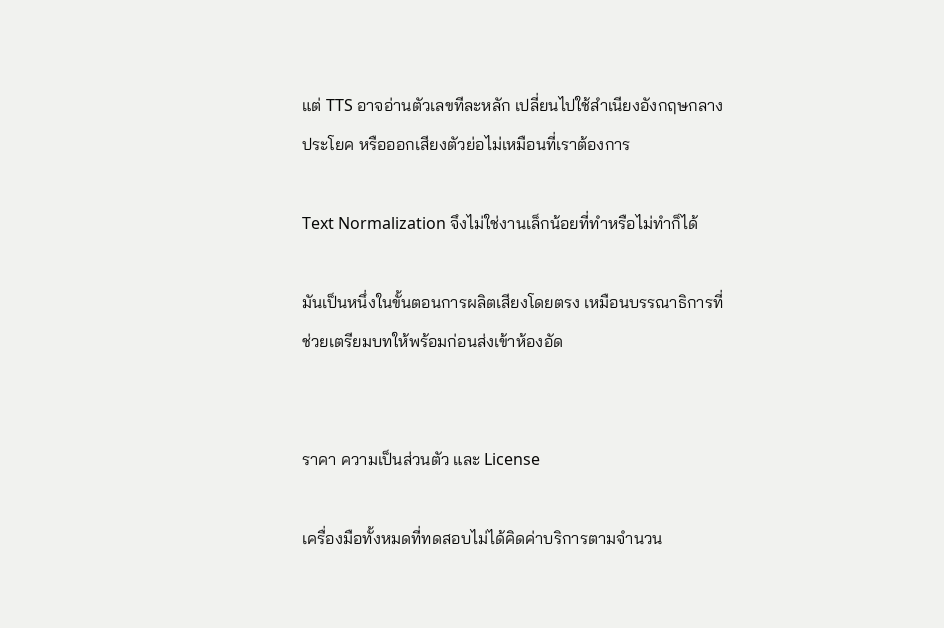แต่ TTS อาจอ่านตัวเลขทีละหลัก เปลี่ยนไปใช้สำเนียงอังกฤษกลางประโยค หรือออกเสียงตัวย่อไม่เหมือนที่เราต้องการ

Text Normalization จึงไม่ใช่งานเล็กน้อยที่ทำหรือไม่ทำก็ได้

มันเป็นหนึ่งในขั้นตอนการผลิตเสียงโดยตรง เหมือนบรรณาธิการที่ช่วยเตรียมบทให้พร้อมก่อนส่งเข้าห้องอัด


ราคา ความเป็นส่วนตัว และ License

เครื่องมือทั้งหมดที่ทดสอบไม่ได้คิดค่าบริการตามจำนวน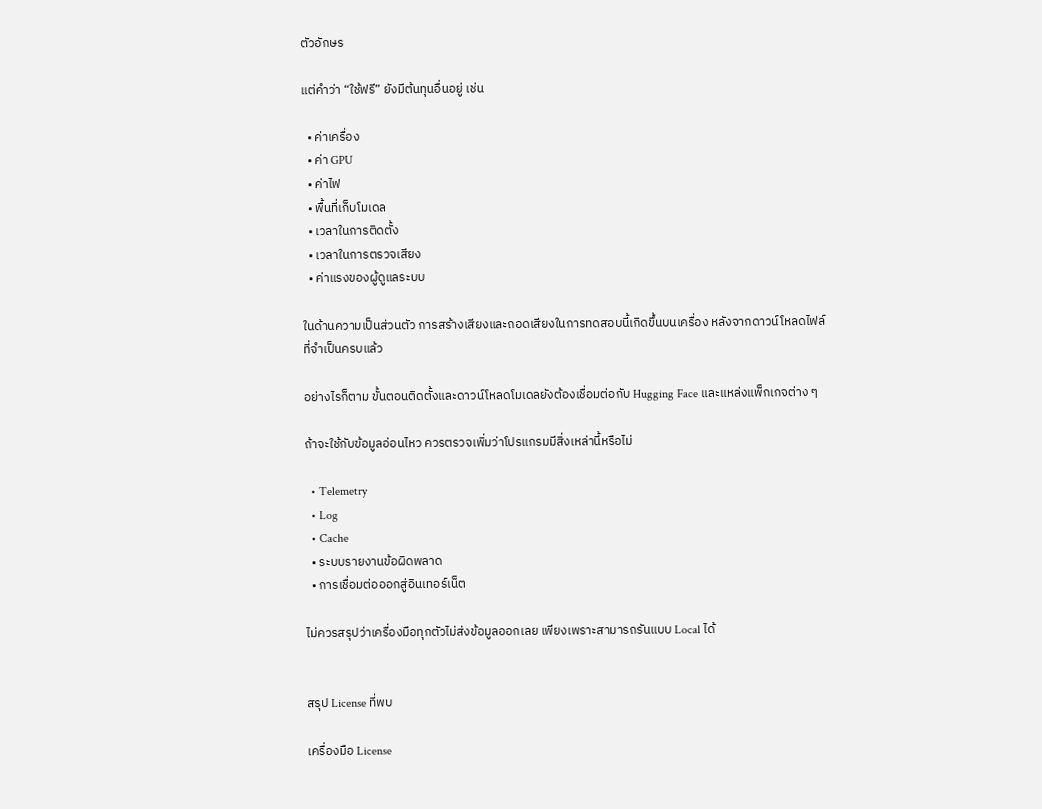ตัวอักษร

แต่คำว่า “ใช้ฟรี” ยังมีต้นทุนอื่นอยู่ เช่น

  • ค่าเครื่อง
  • ค่า GPU
  • ค่าไฟ
  • พื้นที่เก็บโมเดล
  • เวลาในการติดตั้ง
  • เวลาในการตรวจเสียง
  • ค่าแรงของผู้ดูแลระบบ

ในด้านความเป็นส่วนตัว การสร้างเสียงและถอดเสียงในการทดสอบนี้เกิดขึ้นบนเครื่อง หลังจากดาวน์โหลดไฟล์ที่จำเป็นครบแล้ว

อย่างไรก็ตาม ขั้นตอนติดตั้งและดาวน์โหลดโมเดลยังต้องเชื่อมต่อกับ Hugging Face และแหล่งแพ็กเกจต่าง ๆ

ถ้าจะใช้กับข้อมูลอ่อนไหว ควรตรวจเพิ่มว่าโปรแกรมมีสิ่งเหล่านี้หรือไม่

  • Telemetry
  • Log
  • Cache
  • ระบบรายงานข้อผิดพลาด
  • การเชื่อมต่อออกสู่อินเทอร์เน็ต

ไม่ควรสรุปว่าเครื่องมือทุกตัวไม่ส่งข้อมูลออกเลย เพียงเพราะสามารถรันแบบ Local ได้


สรุป License ที่พบ

เครื่องมือ License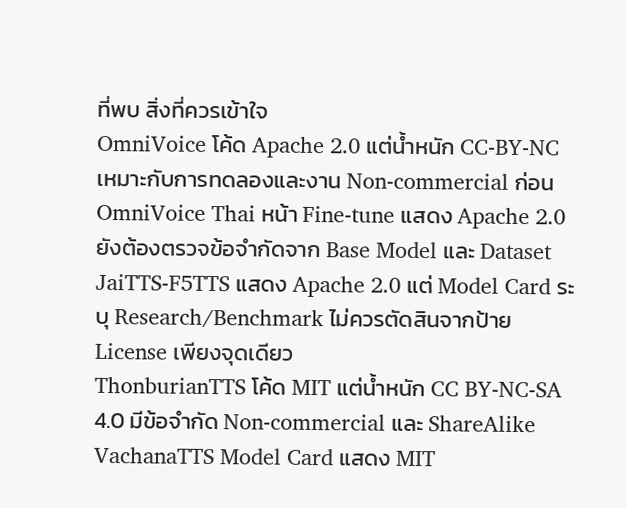ที่พบ สิ่งที่ควรเข้าใจ
OmniVoice โค้ด Apache 2.0 แต่น้ำหนัก CC-BY-NC เหมาะกับการทดลองและงาน Non-commercial ก่อน
OmniVoice Thai หน้า Fine-tune แสดง Apache 2.0 ยังต้องตรวจข้อจำกัดจาก Base Model และ Dataset
JaiTTS-F5TTS แสดง Apache 2.0 แต่ Model Card ระบุ Research/Benchmark ไม่ควรตัดสินจากป้าย License เพียงจุดเดียว
ThonburianTTS โค้ด MIT แต่น้ำหนัก CC BY-NC-SA 4.0 มีข้อจำกัด Non-commercial และ ShareAlike
VachanaTTS Model Card แสดง MIT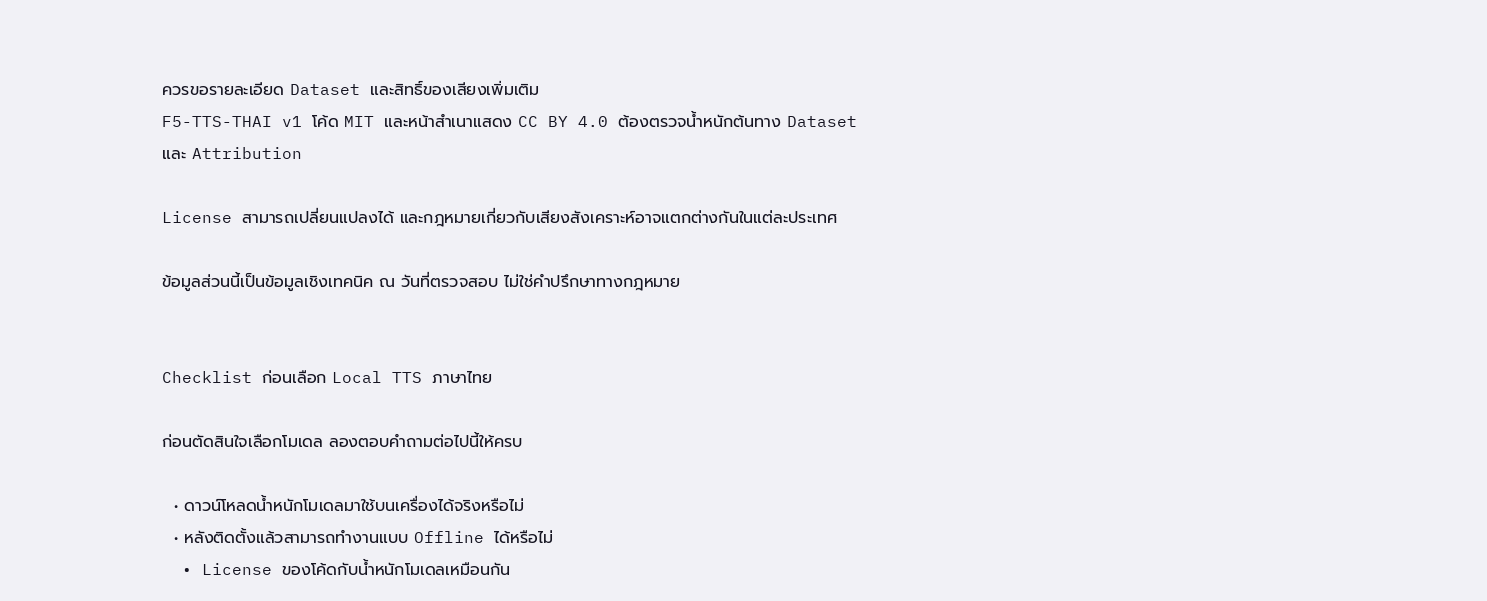ควรขอรายละเอียด Dataset และสิทธิ์ของเสียงเพิ่มเติม
F5-TTS-THAI v1 โค้ด MIT และหน้าสำเนาแสดง CC BY 4.0 ต้องตรวจน้ำหนักต้นทาง Dataset และ Attribution

License สามารถเปลี่ยนแปลงได้ และกฎหมายเกี่ยวกับเสียงสังเคราะห์อาจแตกต่างกันในแต่ละประเทศ

ข้อมูลส่วนนี้เป็นข้อมูลเชิงเทคนิค ณ วันที่ตรวจสอบ ไม่ใช่คำปรึกษาทางกฎหมาย


Checklist ก่อนเลือก Local TTS ภาษาไทย

ก่อนตัดสินใจเลือกโมเดล ลองตอบคำถามต่อไปนี้ให้ครบ

  • ดาวน์โหลดน้ำหนักโมเดลมาใช้บนเครื่องได้จริงหรือไม่
  • หลังติดตั้งแล้วสามารถทำงานแบบ Offline ได้หรือไม่
  • License ของโค้ดกับน้ำหนักโมเดลเหมือนกัน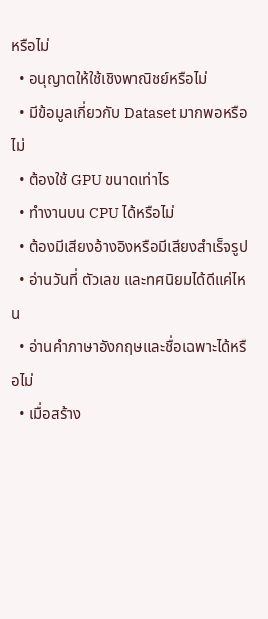หรือไม่
  • อนุญาตให้ใช้เชิงพาณิชย์หรือไม่
  • มีข้อมูลเกี่ยวกับ Dataset มากพอหรือไม่
  • ต้องใช้ GPU ขนาดเท่าไร
  • ทำงานบน CPU ได้หรือไม่
  • ต้องมีเสียงอ้างอิงหรือมีเสียงสำเร็จรูป
  • อ่านวันที่ ตัวเลข และทศนิยมได้ดีแค่ไหน
  • อ่านคำภาษาอังกฤษและชื่อเฉพาะได้หรือไม่
  • เมื่อสร้าง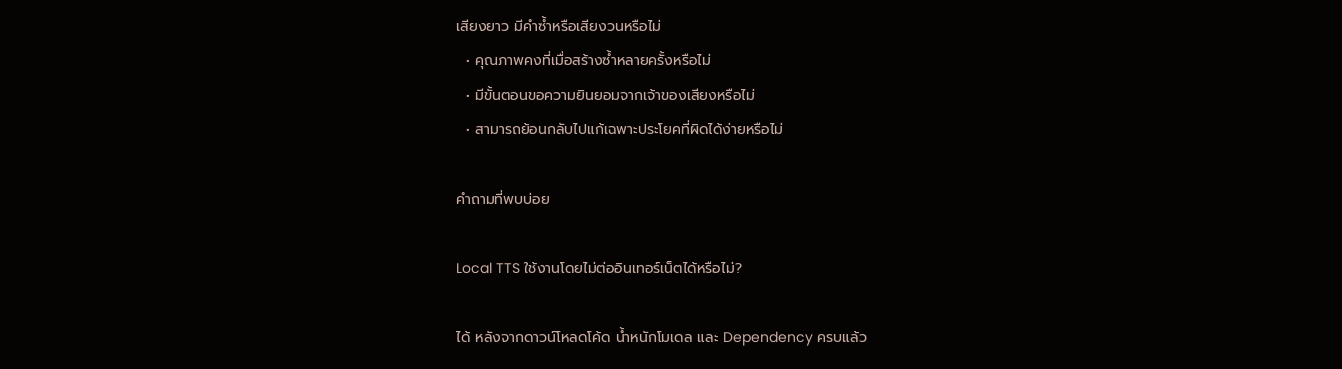เสียงยาว มีคำซ้ำหรือเสียงวนหรือไม่
  • คุณภาพคงที่เมื่อสร้างซ้ำหลายครั้งหรือไม่
  • มีขั้นตอนขอความยินยอมจากเจ้าของเสียงหรือไม่
  • สามารถย้อนกลับไปแก้เฉพาะประโยคที่ผิดได้ง่ายหรือไม่

คำถามที่พบบ่อย

Local TTS ใช้งานโดยไม่ต่ออินเทอร์เน็ตได้หรือไม่?

ได้ หลังจากดาวน์โหลดโค้ด น้ำหนักโมเดล และ Dependency ครบแล้ว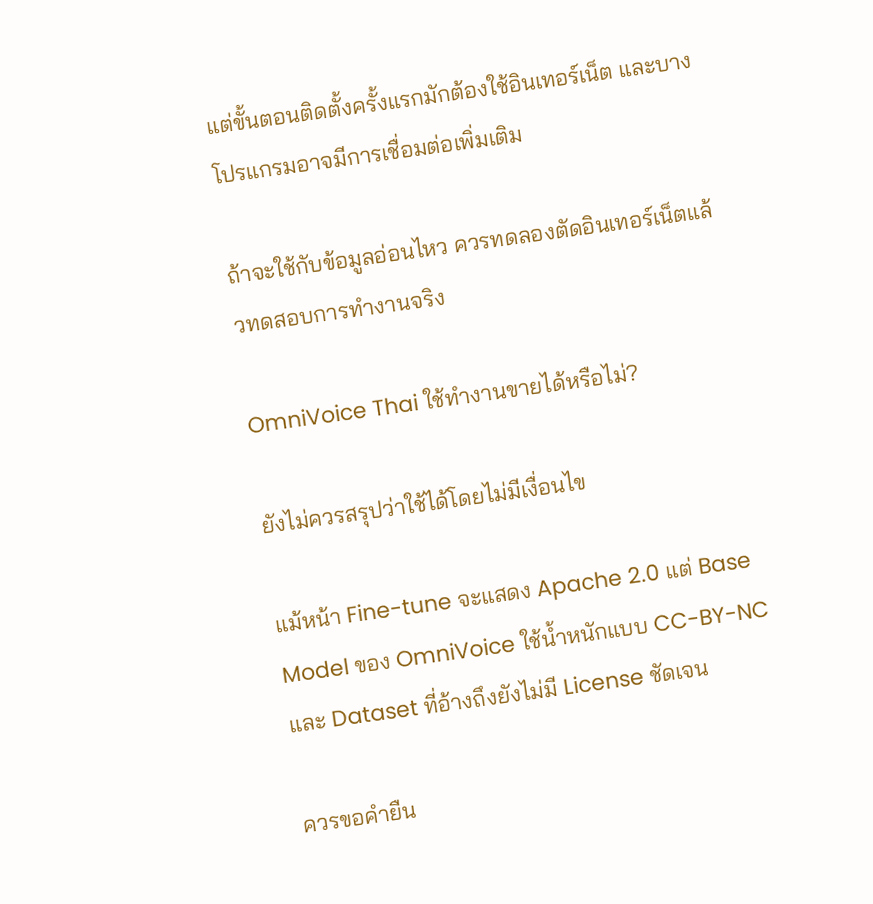แต่ขั้นตอนติดตั้งครั้งแรกมักต้องใช้อินเทอร์เน็ต และบางโปรแกรมอาจมีการเชื่อมต่อเพิ่มเติม

ถ้าจะใช้กับข้อมูลอ่อนไหว ควรทดลองตัดอินเทอร์เน็ตแล้วทดสอบการทำงานจริง

OmniVoice Thai ใช้ทำงานขายได้หรือไม่?

ยังไม่ควรสรุปว่าใช้ได้โดยไม่มีเงื่อนไข

แม้หน้า Fine-tune จะแสดง Apache 2.0 แต่ Base Model ของ OmniVoice ใช้น้ำหนักแบบ CC-BY-NC และ Dataset ที่อ้างถึงยังไม่มี License ชัดเจน

ควรขอคำยืน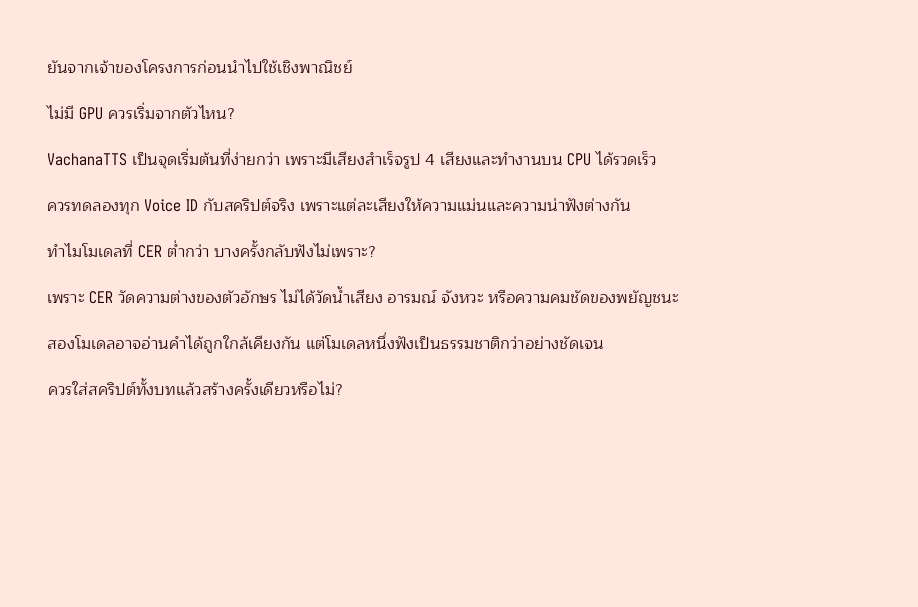ยันจากเจ้าของโครงการก่อนนำไปใช้เชิงพาณิชย์

ไม่มี GPU ควรเริ่มจากตัวไหน?

VachanaTTS เป็นจุดเริ่มต้นที่ง่ายกว่า เพราะมีเสียงสำเร็จรูป 4 เสียงและทำงานบน CPU ได้รวดเร็ว

ควรทดลองทุก Voice ID กับสคริปต์จริง เพราะแต่ละเสียงให้ความแม่นและความน่าฟังต่างกัน

ทำไมโมเดลที่ CER ต่ำกว่า บางครั้งกลับฟังไม่เพราะ?

เพราะ CER วัดความต่างของตัวอักษร ไม่ได้วัดน้ำเสียง อารมณ์ จังหวะ หรือความคมชัดของพยัญชนะ

สองโมเดลอาจอ่านคำได้ถูกใกล้เคียงกัน แต่โมเดลหนึ่งฟังเป็นธรรมชาติกว่าอย่างชัดเจน

ควรใส่สคริปต์ทั้งบทแล้วสร้างครั้งเดียวหรือไม่?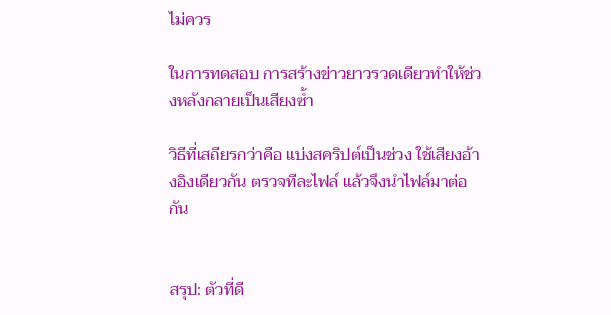ไม่ควร

ในการทดสอบ การสร้างข่าวยาวรวดเดียวทำให้ช่วงหลังกลายเป็นเสียงซ้ำ

วิธีที่เสถียรกว่าคือ แบ่งสคริปต์เป็นช่วง ใช้เสียงอ้างอิงเดียวกัน ตรวจทีละไฟล์ แล้วจึงนำไฟล์มาต่อกัน


สรุป: ตัวที่ดี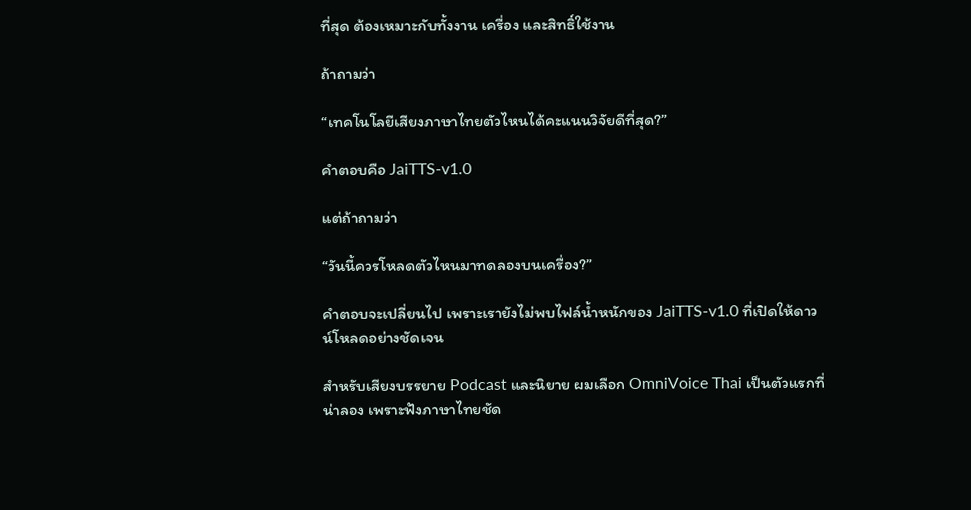ที่สุด ต้องเหมาะกับทั้งงาน เครื่อง และสิทธิ์ใช้งาน

ถ้าถามว่า

“เทคโนโลยีเสียงภาษาไทยตัวไหนได้คะแนนวิจัยดีที่สุด?”

คำตอบคือ JaiTTS-v1.0

แต่ถ้าถามว่า

“วันนี้ควรโหลดตัวไหนมาทดลองบนเครื่อง?”

คำตอบจะเปลี่ยนไป เพราะเรายังไม่พบไฟล์น้ำหนักของ JaiTTS-v1.0 ที่เปิดให้ดาวน์โหลดอย่างชัดเจน

สำหรับเสียงบรรยาย Podcast และนิยาย ผมเลือก OmniVoice Thai เป็นตัวแรกที่น่าลอง เพราะฟังภาษาไทยชัด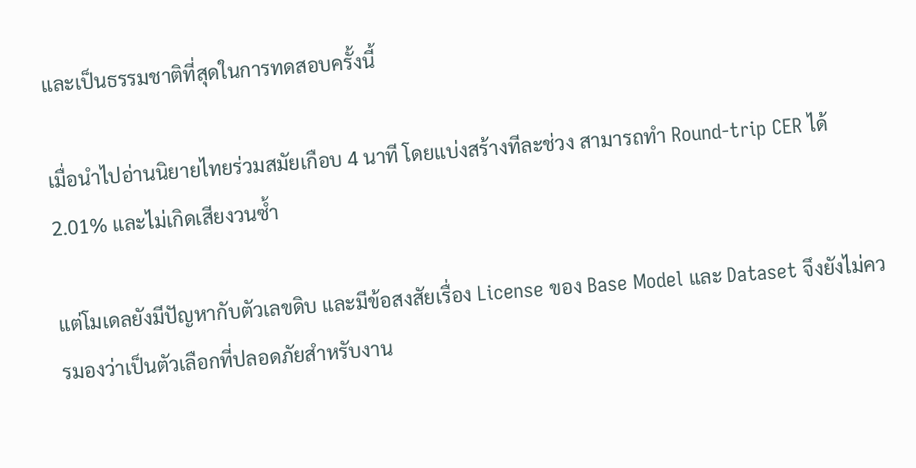และเป็นธรรมชาติที่สุดในการทดสอบครั้งนี้

เมื่อนำไปอ่านนิยายไทยร่วมสมัยเกือบ 4 นาที โดยแบ่งสร้างทีละช่วง สามารถทำ Round-trip CER ได้ 2.01% และไม่เกิดเสียงวนซ้ำ

แต่โมเดลยังมีปัญหากับตัวเลขดิบ และมีข้อสงสัยเรื่อง License ของ Base Model และ Dataset จึงยังไม่ควรมองว่าเป็นตัวเลือกที่ปลอดภัยสำหรับงาน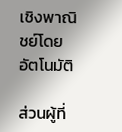เชิงพาณิชย์โดยอัตโนมัติ

ส่วนผู้ที่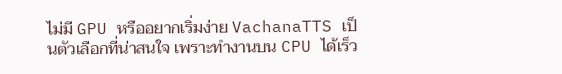ไม่มี GPU หรืออยากเริ่มง่าย VachanaTTS เป็นตัวเลือกที่น่าสนใจ เพราะทำงานบน CPU ได้เร็ว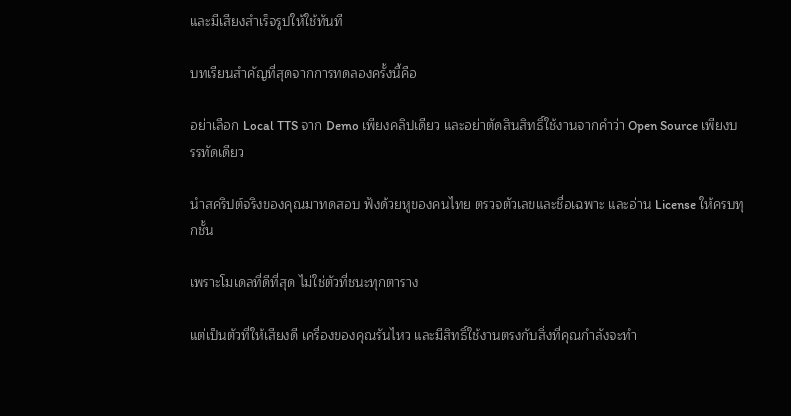และมีเสียงสำเร็จรูปให้ใช้ทันที

บทเรียนสำคัญที่สุดจากการทดลองครั้งนี้คือ

อย่าเลือก Local TTS จาก Demo เพียงคลิปเดียว และอย่าตัดสินสิทธิ์ใช้งานจากคำว่า Open Source เพียงบรรทัดเดียว

นำสคริปต์จริงของคุณมาทดสอบ ฟังด้วยหูของคนไทย ตรวจตัวเลขและชื่อเฉพาะ และอ่าน License ให้ครบทุกชั้น

เพราะโมเดลที่ดีที่สุด ไม่ใช่ตัวที่ชนะทุกตาราง

แต่เป็นตัวที่ให้เสียงดี เครื่องของคุณรันไหว และมีสิทธิ์ใช้งานตรงกับสิ่งที่คุณกำลังจะทำ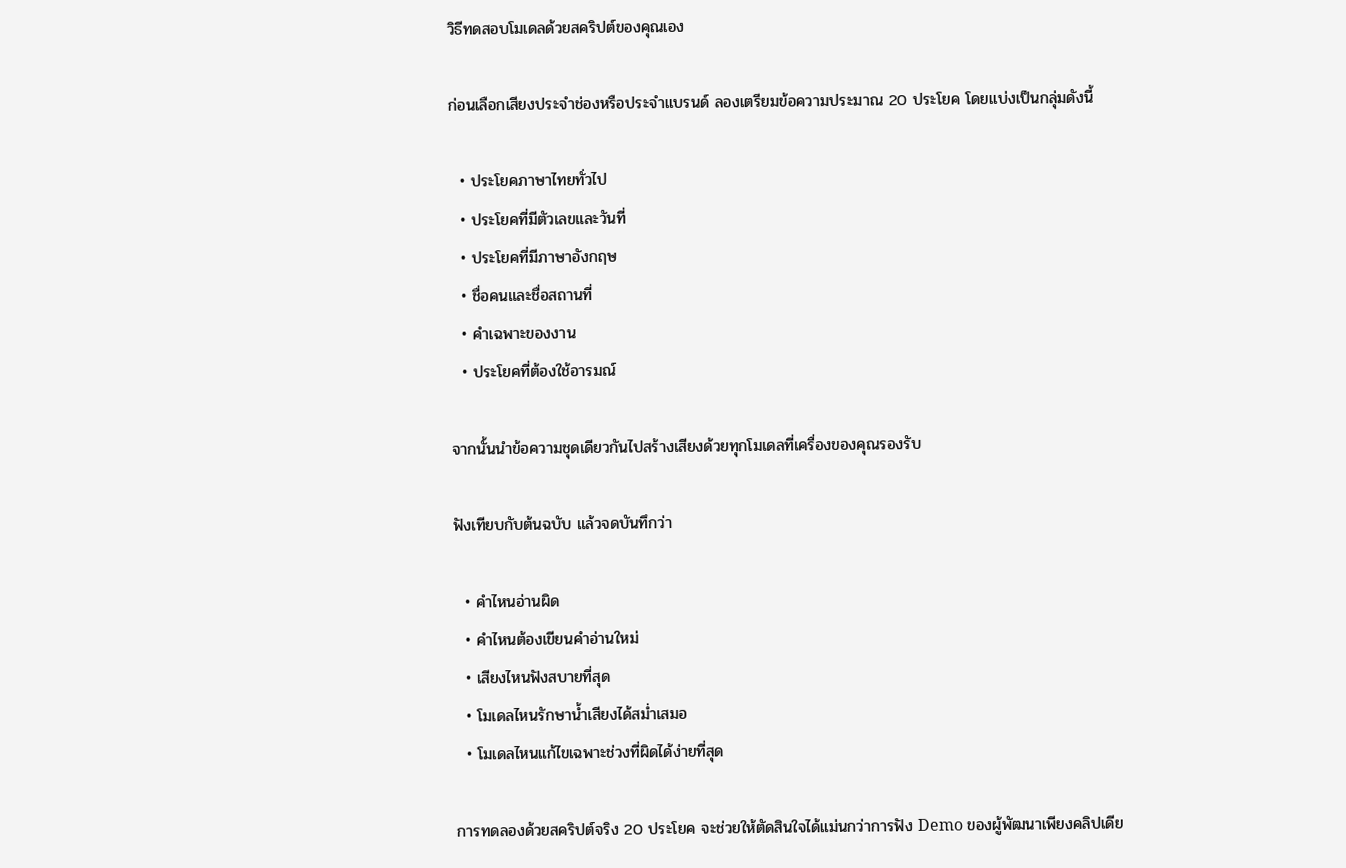วิธีทดสอบโมเดลด้วยสคริปต์ของคุณเอง

ก่อนเลือกเสียงประจำช่องหรือประจำแบรนด์ ลองเตรียมข้อความประมาณ 20 ประโยค โดยแบ่งเป็นกลุ่มดังนี้

  • ประโยคภาษาไทยทั่วไป
  • ประโยคที่มีตัวเลขและวันที่
  • ประโยคที่มีภาษาอังกฤษ
  • ชื่อคนและชื่อสถานที่
  • คำเฉพาะของงาน
  • ประโยคที่ต้องใช้อารมณ์

จากนั้นนำข้อความชุดเดียวกันไปสร้างเสียงด้วยทุกโมเดลที่เครื่องของคุณรองรับ

ฟังเทียบกับต้นฉบับ แล้วจดบันทึกว่า

  • คำไหนอ่านผิด
  • คำไหนต้องเขียนคำอ่านใหม่
  • เสียงไหนฟังสบายที่สุด
  • โมเดลไหนรักษาน้ำเสียงได้สม่ำเสมอ
  • โมเดลไหนแก้ไขเฉพาะช่วงที่ผิดได้ง่ายที่สุด

การทดลองด้วยสคริปต์จริง 20 ประโยค จะช่วยให้ตัดสินใจได้แม่นกว่าการฟัง Demo ของผู้พัฒนาเพียงคลิปเดีย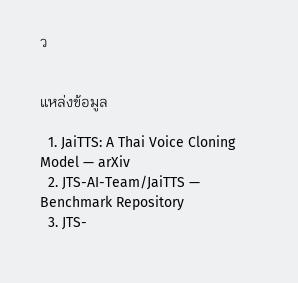ว


แหล่งข้อมูล

  1. JaiTTS: A Thai Voice Cloning Model — arXiv
  2. JTS-AI-Team/JaiTTS — Benchmark Repository
  3. JTS-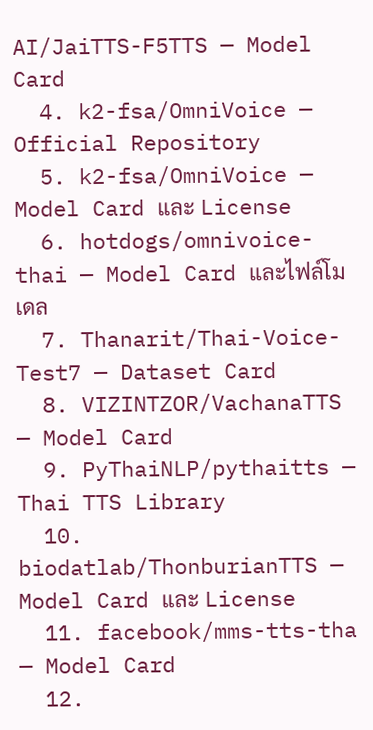AI/JaiTTS-F5TTS — Model Card
  4. k2-fsa/OmniVoice — Official Repository
  5. k2-fsa/OmniVoice — Model Card และ License
  6. hotdogs/omnivoice-thai — Model Card และไฟล์โมเดล
  7. Thanarit/Thai-Voice-Test7 — Dataset Card
  8. VIZINTZOR/VachanaTTS — Model Card
  9. PyThaiNLP/pythaitts — Thai TTS Library
  10. biodatlab/ThonburianTTS — Model Card และ License
  11. facebook/mms-tts-tha — Model Card
  12.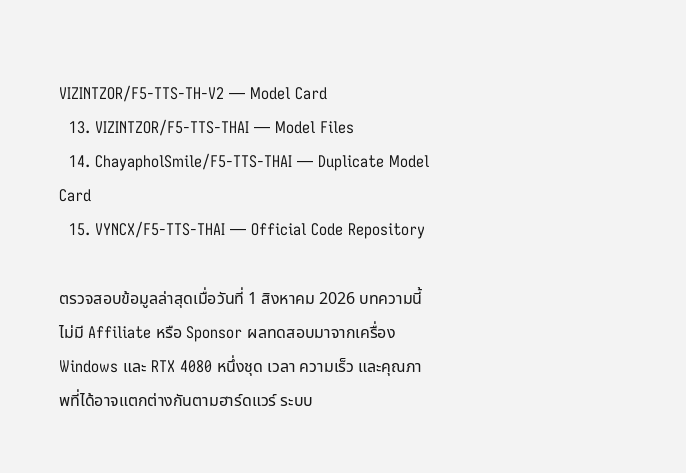VIZINTZOR/F5-TTS-TH-V2 — Model Card
  13. VIZINTZOR/F5-TTS-THAI — Model Files
  14. ChayapholSmile/F5-TTS-THAI — Duplicate Model Card
  15. VYNCX/F5-TTS-THAI — Official Code Repository

ตรวจสอบข้อมูลล่าสุดเมื่อวันที่ 1 สิงหาคม 2026 บทความนี้ไม่มี Affiliate หรือ Sponsor ผลทดสอบมาจากเครื่อง Windows และ RTX 4080 หนึ่งชุด เวลา ความเร็ว และคุณภาพที่ได้อาจแตกต่างกันตามฮาร์ดแวร์ ระบบ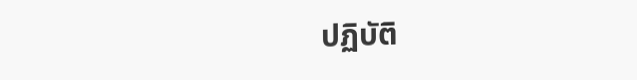ปฏิบัติ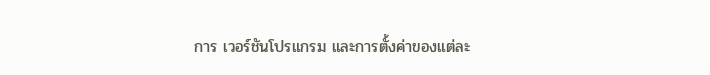การ เวอร์ชันโปรแกรม และการตั้งค่าของแต่ละ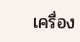เครื่อง